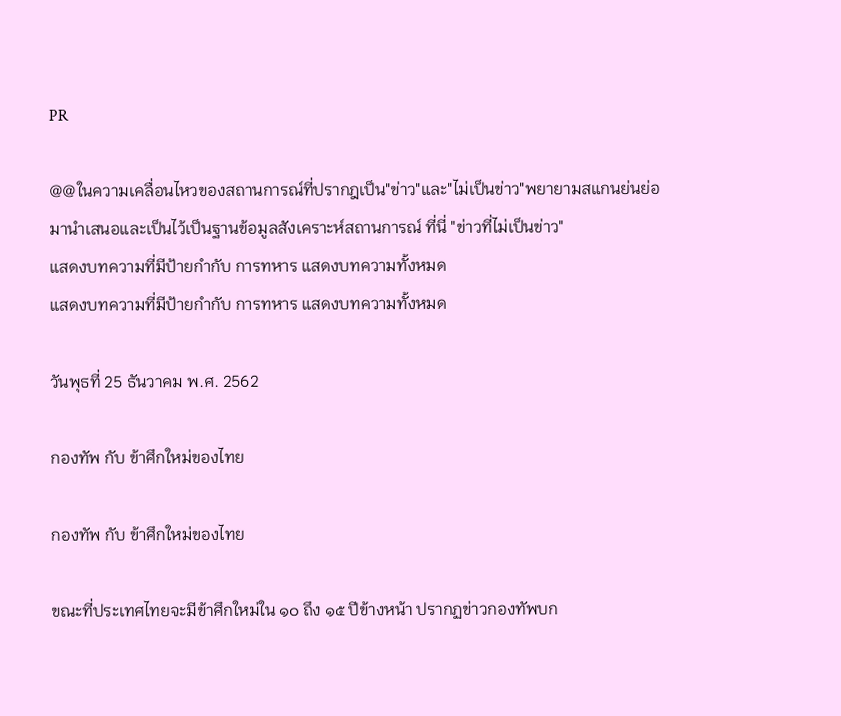PR

@@ในความเคลื่อนไหวของสถานการณ์ที่ปรากฎเป็น"ข่าว"และ"ไม่เป็นข่าว"พยายามสแกนย่นย่อมานำเสนอและเป็นไว้เป็นฐานข้อมูลสังเคราะห์สถานการณ์ ที่นี่ "ข่าวที่ไม่เป็นข่าว"
แสดงบทความที่มีป้ายกำกับ การทหาร แสดงบทความทั้งหมด
แสดงบทความที่มีป้ายกำกับ การทหาร แสดงบทความทั้งหมด

วันพุธที่ 25 ธันวาคม พ.ศ. 2562

กองทัพ กับ ข้าศึกใหม่ของไทย

กองทัพ กับ ข้าศึกใหม่ของไทย

ขณะที่ประเทศไทยจะมีข้าศึกใหม่ใน ๑๐ ถึง ๑๕ ปีข้างหน้า ปรากฏข่าวกองทัพบก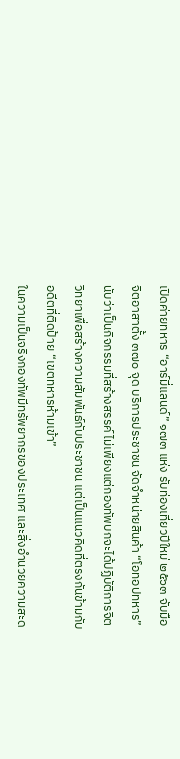เปิดค่ายทหาร “อาร์มี่แลนด์” ๑๗๓ แห่ง รับท่องเที่ยวปีใหม่ ๒๕๖๓ จับมือจิตอาสาตั้ง ๓๗๐ จุด บริการประชาชน จัดจำหน่ายสินค้า “โอทอปทหาร”
นับว่าเป็นกิจกรรมที่สร้างสรรค์ ไม่เพียงแต่กองทัพบกจะได้ปฏิบัติการจิตวิทยาเพื่อสร้างความสัมพันธ์กับประชาชน แต่เป็นแนวคิดที่ตรงกันข้ามกับอดีตที่ติดป้าย “เขตทหารห้ามเข้า”
ในความเป็นจริงกองทัพมีทรัพยากรของประเทศ และสิ่งอำนวยความสะด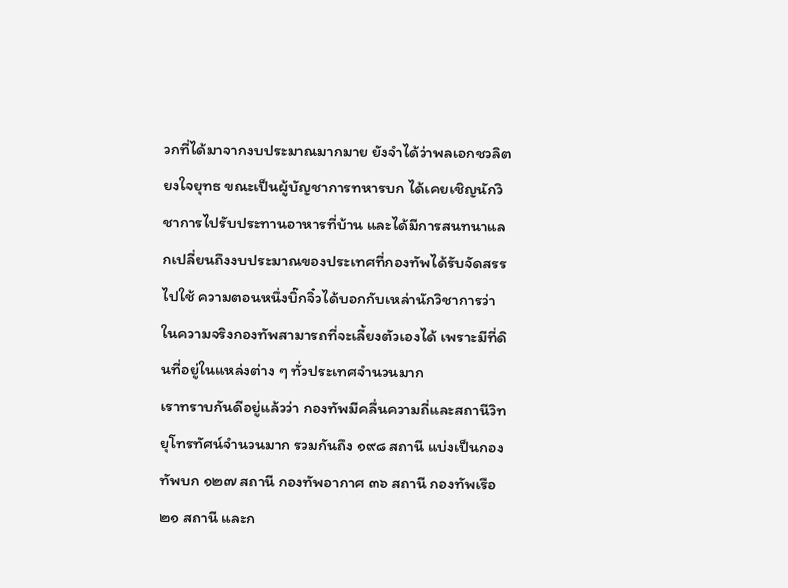วกที่ได้มาจากงบประมาณมากมาย ยังจำได้ว่าพลเอกชวลิต ยงใจยุทธ ขณะเป็นผู้บัญชาการทหารบก ได้เคยเชิญนักวิชาการไปรับประทานอาหารที่บ้าน และได้มีการสนทนาแลกเปลี่ยนถึงงบประมาณของประเทศที่กองทัพได้รับจัดสรรไปใช้ ความตอนหนึ่งบิ๊กจิ๋วได้บอกกับเหล่านักวิชาการว่า ในความจริงกองทัพสามารถที่จะเลี้ยงตัวเองได้ เพราะมีที่ดินที่อยู่ในแหล่งต่าง ๆ ทั่วประเทศจำนวนมาก
เราทราบกันดีอยู่แล้วว่า กองทัพมีคลื่นความถี่และสถานีวิทยุโทรทัศน์จำนวนมาก รวมกันถึง ๑๙๘ สถานี แบ่งเป็นกองทัพบก ๑๒๗ สถานี กองทัพอากาศ ๓๖ สถานี กองทัพเรือ ๒๑ สถานี และก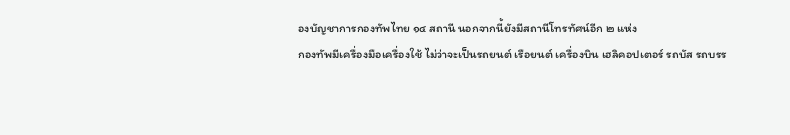องบัญชาการกองทัพไทย ๑๔ สถานี นอกจากนี้ยังมีสถานีโทรทัศน์อีก ๒ แห่ง
กองทัพมีเครื่องมือเครื่องใช้ ไม่ว่าจะเป็นรถยนต์ เรือยนต์ เครื่องบิน เฮลิคอปเตอร์ รถบัส รถบรร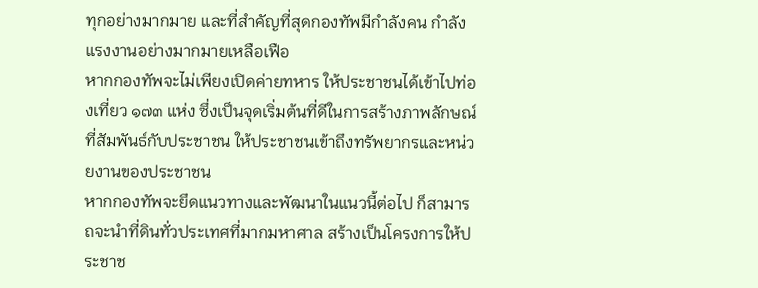ทุกอย่างมากมาย และที่สำคัญที่สุดกองทัพมีกำลังคน กำลังแรงงานอย่างมากมายเหลือเฟือ
หากกองทัพจะไม่เพียงเปิดค่ายทหาร ให้ประชาชนได้เข้าไปท่องเที่ยว ๑๗๓ แห่ง ซึ่งเป็นจุดเริ่มต้นที่ดีในการสร้างภาพลักษณ์ที่สัมพันธ์กับประชาชน ให้ประชาชนเข้าถึงทรัพยากรและหน่วยงานของประชาชน
หากกองทัพจะยึดแนวทางและพัฒนาในแนวนี้ต่อไป ก็สามารถจะนำที่ดินทั่วประเทศที่มากมหาศาล สร้างเป็นโครงการให้ประชาช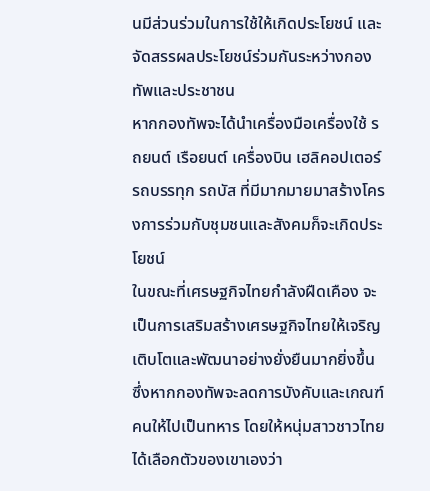นมีส่วนร่วมในการใช้ให้เกิดประโยชน์ และจัดสรรผลประโยชน์ร่วมกันระหว่างกองทัพและประชาชน
หากกองทัพจะได้นำเครื่องมือเครื่องใช้ รถยนต์ เรือยนต์ เครื่องบิน เฮลิคอปเตอร์ รถบรรทุก รถบัส ที่มีมากมายมาสร้างโครงการร่วมกับชุมชนและสังคมก็จะเกิดประโยชน์
ในขณะที่เศรษฐกิจไทยกำลังฝืดเคือง จะเป็นการเสริมสร้างเศรษฐกิจไทยให้เจริญเติบโตและพัฒนาอย่างยั่งยืนมากยิ่งขึ้น ซึ่งหากกองทัพจะลดการบังคับและเกณฑ์คนให้ไปเป็นทหาร โดยให้หนุ่มสาวชาวไทยได้เลือกตัวของเขาเองว่า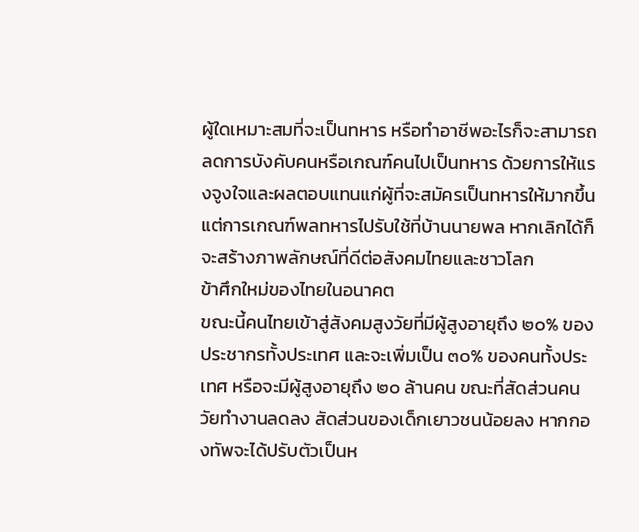ผู้ใดเหมาะสมที่จะเป็นทหาร หรือทำอาชีพอะไรก็จะสามารถลดการบังคับคนหรือเกณฑ์คนไปเป็นทหาร ด้วยการให้แรงจูงใจและผลตอบแทนแก่ผู้ที่จะสมัครเป็นทหารให้มากขึ้น
แต่การเกณฑ์พลทหารไปรับใช้ที่บ้านนายพล หากเลิกได้ก็จะสร้างภาพลักษณ์ที่ดีต่อสังคมไทยและชาวโลก
ข้าศึกใหม่ของไทยในอนาคต
ขณะนี้คนไทยเข้าสู่สังคมสูงวัยที่มีผู้สูงอายุถึง ๒๐% ของประชากรทั้งประเทศ และจะเพิ่มเป็น ๓๐% ของคนทั้งประเทศ หรือจะมีผู้สูงอายุถึง ๒๐ ล้านคน ขณะที่สัดส่วนคนวัยทำงานลดลง สัดส่วนของเด็กเยาวชนน้อยลง หากกองทัพจะได้ปรับตัวเป็นห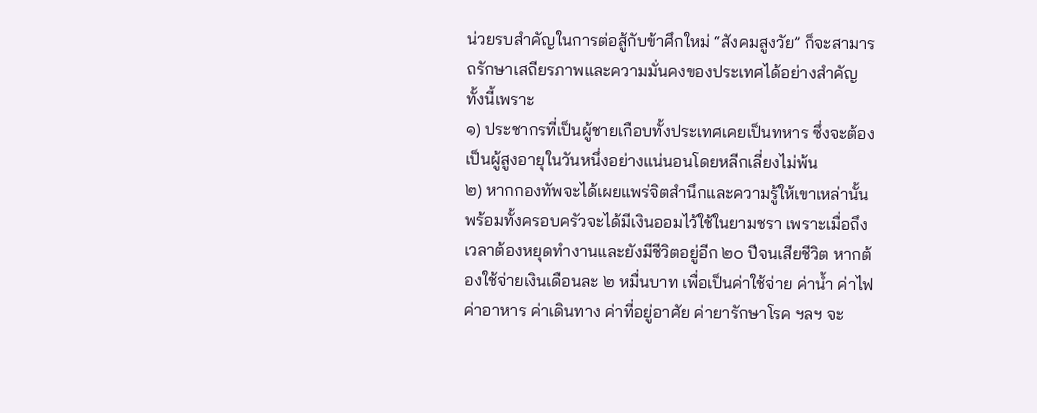น่วยรบสำคัญในการต่อสู้กับข้าศึกใหม่ “สังคมสูงวัย” ก็จะสามารถรักษาเสถียรภาพและความมั่นคงของประเทศได้อย่างสำคัญ ทั้งนี้เพราะ
๑) ประชากรที่เป็นผู้ชายเกือบทั้งประเทศเคยเป็นทหาร ซึ่งจะต้องเป็นผู้สูงอายุในวันหนึ่งอย่างแน่นอนโดยหลีกเลี่ยงไม่พ้น
๒) หากกองทัพจะได้เผยแพร่จิตสำนึกและความรู้ให้เขาเหล่านั้น พร้อมทั้งครอบครัวจะได้มีเงินออมไว้ใช้ในยามชรา เพราะเมื่อถึงเวลาต้องหยุดทำงานและยังมีชีวิตอยู่อีก ๒๐ ปีจนเสียชีวิต หากต้องใช้จ่ายเงินเดือนละ ๒ หมื่นบาท เพื่อเป็นค่าใช้จ่าย ค่าน้ำ ค่าไฟ ค่าอาหาร ค่าเดินทาง ค่าที่อยู่อาศัย ค่ายารักษาโรค ฯลฯ จะ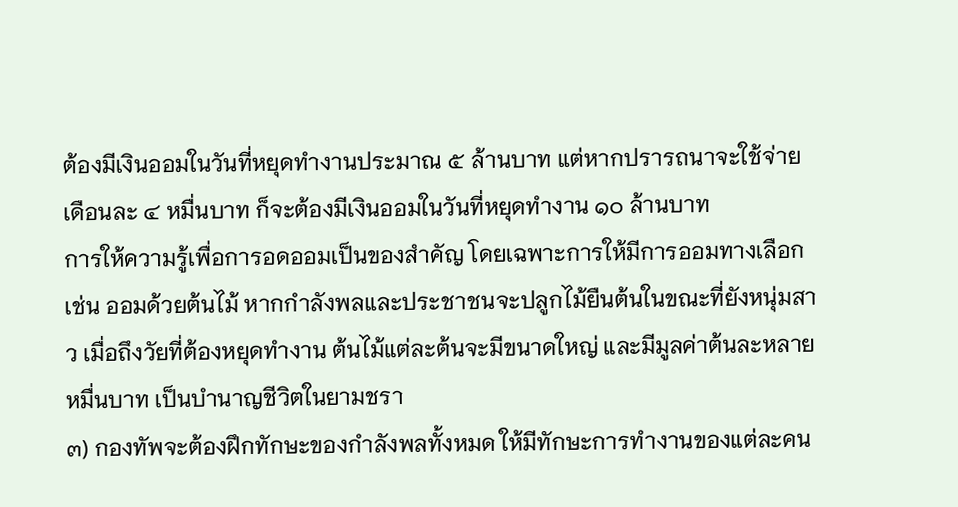ต้องมีเงินออมในวันที่หยุดทำงานประมาณ ๕ ล้านบาท แต่หากปรารถนาจะใช้จ่ายเดือนละ ๔ หมื่นบาท ก็จะต้องมีเงินออมในวันที่หยุดทำงาน ๑๐ ล้านบาท
การให้ความรู้เพื่อการอดออมเป็นของสำคัญ โดยเฉพาะการให้มีการออมทางเลือก เช่น ออมด้วยต้นไม้ หากกำลังพลและประชาชนจะปลูกไม้ยืนต้นในขณะที่ยังหนุ่มสาว เมื่อถึงวัยที่ต้องหยุดทำงาน ต้นไม้แต่ละต้นจะมีขนาดใหญ่ และมีมูลค่าต้นละหลายหมื่นบาท เป็นบำนาญชีวิตในยามชรา
๓) กองทัพจะต้องฝึกทักษะของกำลังพลทั้งหมด ให้มีทักษะการทำงานของแต่ละคน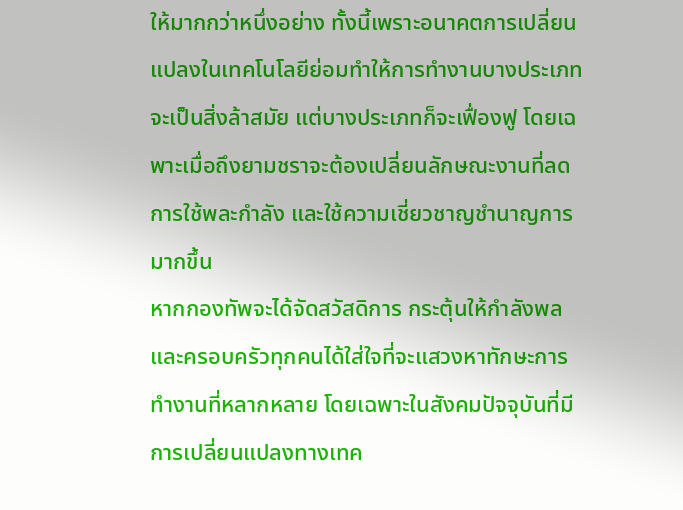ให้มากกว่าหนึ่งอย่าง ทั้งนี้เพราะอนาคตการเปลี่ยนแปลงในเทคโนโลยีย่อมทำให้การทำงานบางประเภทจะเป็นสิ่งล้าสมัย แต่บางประเภทก็จะเฟื่องฟู โดยเฉพาะเมื่อถึงยามชราจะต้องเปลี่ยนลักษณะงานที่ลดการใช้พละกำลัง และใช้ความเชี่ยวชาญชำนาญการมากขึ้น
หากกองทัพจะได้จัดสวัสดิการ กระตุ้นให้กำลังพลและครอบครัวทุกคนได้ใส่ใจที่จะแสวงหาทักษะการทำงานที่หลากหลาย โดยเฉพาะในสังคมปัจจุบันที่มีการเปลี่ยนแปลงทางเทค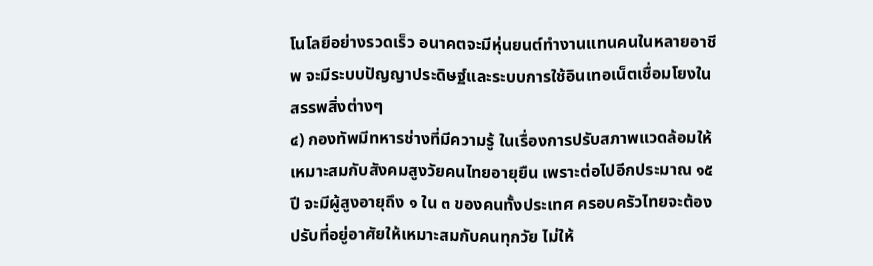โนโลยีอย่างรวดเร็ว อนาคตจะมีหุ่นยนต์ทำงานแทนคนในหลายอาชีพ จะมีระบบปัญญาประดิษฐ์และระบบการใช้อินเทอเน็ตเชื่อมโยงในสรรพสิ่งต่างๆ
๔) กองทัพมีทหารช่างที่มีความรู้ ในเรื่องการปรับสภาพแวดล้อมให้เหมาะสมกับสังคมสูงวัยคนไทยอายุยืน เพราะต่อไปอีกประมาณ ๑๕ ปี จะมีผู้สูงอายุถึง ๑ ใน ๓ ของคนทั้งประเทศ ครอบครัวไทยจะต้องปรับที่อยู่อาศัยให้เหมาะสมกับคนทุกวัย ไม่ให้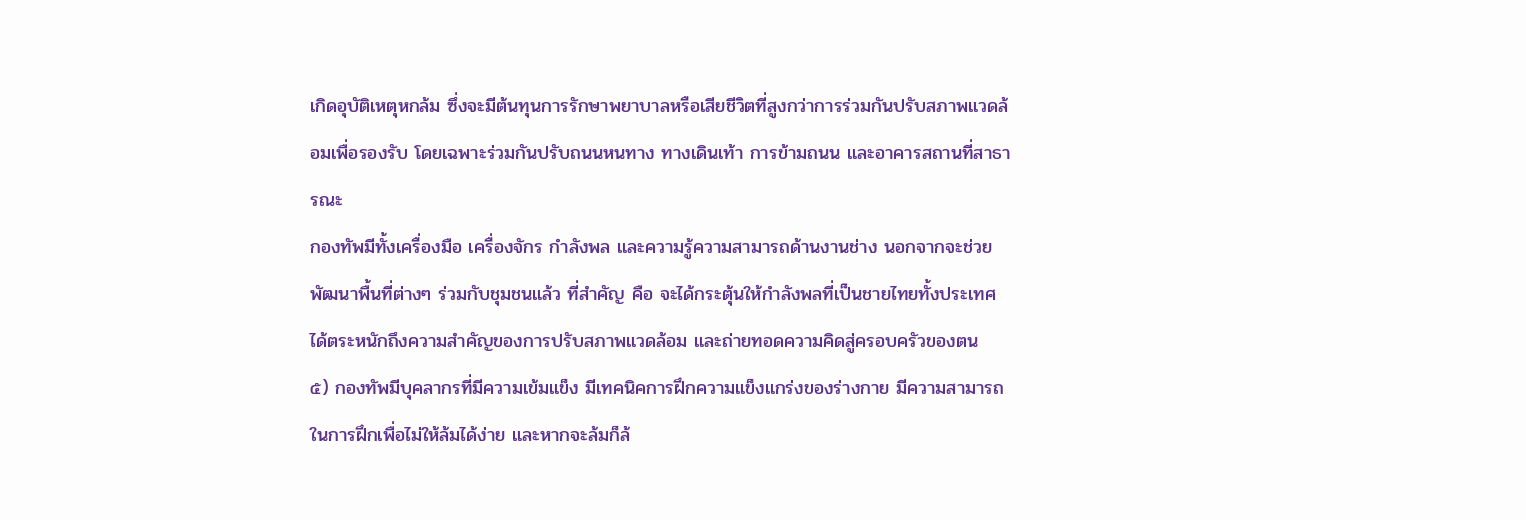เกิดอุบัติเหตุหกล้ม ซึ่งจะมีต้นทุนการรักษาพยาบาลหรือเสียชีวิตที่สูงกว่าการร่วมกันปรับสภาพแวดล้อมเพื่อรองรับ โดยเฉพาะร่วมกันปรับถนนหนทาง ทางเดินเท้า การข้ามถนน และอาคารสถานที่สาธารณะ
กองทัพมีทั้งเครื่องมือ เครื่องจักร กำลังพล และความรู้ความสามารถด้านงานช่าง นอกจากจะช่วยพัฒนาพื้นที่ต่างๆ ร่วมกับชุมชนแล้ว ที่สำคัญ คือ จะได้กระตุ้นให้กำลังพลที่เป็นชายไทยทั้งประเทศ ได้ตระหนักถึงความสำคัญของการปรับสภาพแวดล้อม และถ่ายทอดความคิดสู่ครอบครัวของตน
๕) กองทัพมีบุคลากรที่มีความเข้มแข็ง มีเทคนิคการฝึกความแข็งแกร่งของร่างกาย มีความสามารถในการฝึกเพื่อไม่ให้ล้มได้ง่าย และหากจะล้มก็ล้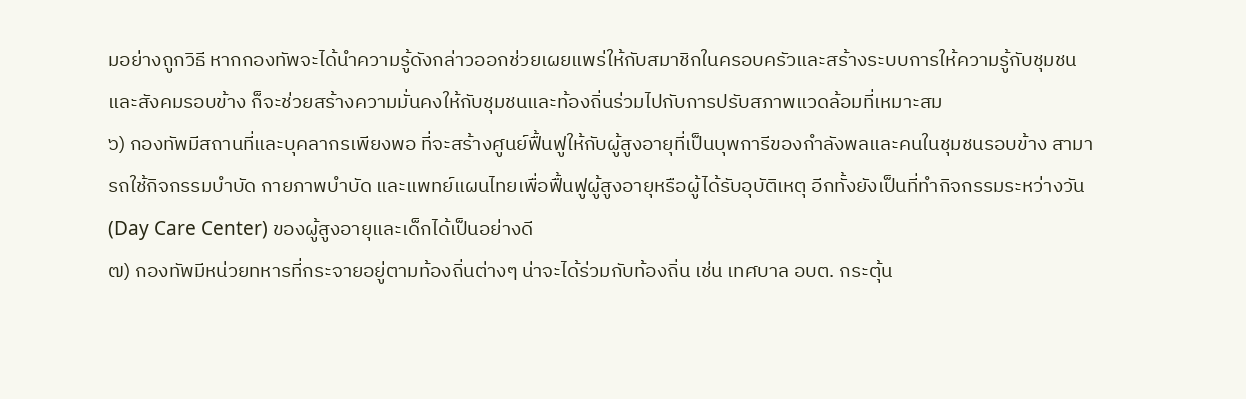มอย่างถูกวิธี หากกองทัพจะได้นำความรู้ดังกล่าวออกช่วยเผยแพร่ให้กับสมาชิกในครอบครัวและสร้างระบบการให้ความรู้กับชุมชนและสังคมรอบข้าง ก็จะช่วยสร้างความมั่นคงให้กับชุมชนและท้องถิ่นร่วมไปกับการปรับสภาพแวดล้อมที่เหมาะสม
๖) กองทัพมีสถานที่และบุคลากรเพียงพอ ที่จะสร้างศูนย์ฟื้นฟูให้กับผู้สูงอายุที่เป็นบุพการีของกำลังพลและคนในชุมชนรอบข้าง สามารถใช้กิจกรรมบำบัด กายภาพบำบัด และแพทย์แผนไทยเพื่อฟื้นฟูผู้สูงอายุหรือผู้ได้รับอุบัติเหตุ อีกทั้งยังเป็นที่ทำกิจกรรมระหว่างวัน (Day Care Center) ของผู้สูงอายุและเด็กได้เป็นอย่างดี
๗) กองทัพมีหน่วยทหารที่กระจายอยู่ตามท้องถิ่นต่างๆ น่าจะได้ร่วมกับท้องถิ่น เช่น เทศบาล อบต. กระตุ้น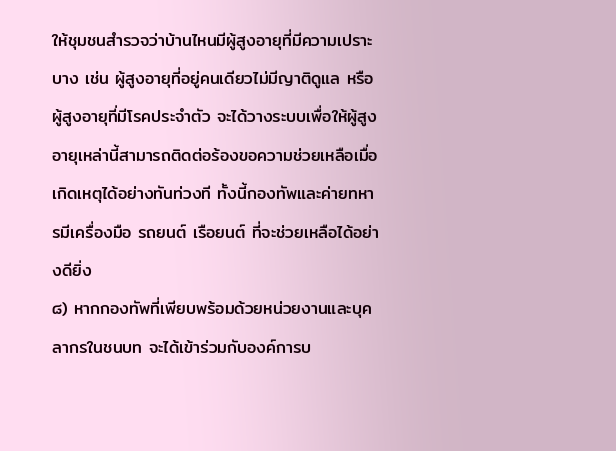ให้ชุมชนสำรวจว่าบ้านไหนมีผู้สูงอายุที่มีความเปราะบาง เช่น ผู้สูงอายุที่อยู่คนเดียวไม่มีญาติดูแล หรือผู้สูงอายุที่มีโรคประจำตัว จะได้วางระบบเพื่อให้ผู้สูงอายุเหล่านี้สามารถติดต่อร้องขอความช่วยเหลือเมื่อเกิดเหตุได้อย่างทันท่วงที ทั้งนี้กองทัพและค่ายทหารมีเครื่องมือ รถยนต์ เรือยนต์ ที่จะช่วยเหลือได้อย่างดียิ่ง
๘) หากกองทัพที่เพียบพร้อมด้วยหน่วยงานและบุคลากรในชนบท จะได้เข้าร่วมกับองค์การบ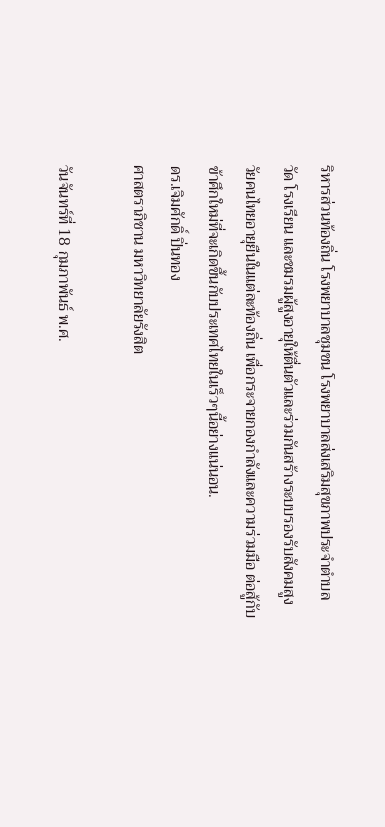ริหารส่วนท้องถิ่น โรงพยาบาลชุมชน โรงพยาบาลส่งเสริมสุขภาพประจำตำบล วัด โรงเรียน และชมรมผู้สูงอายุให้ตื่นตัวและร่วมกันสร้างระบบรองรับสังคมสูงวัยคนไทยอายุยืนในแต่ละท้องถิ่น เพื่อกระจายกองกำลังและความร่วมมือ ต่อสู้กับข้าศึกใหม่ที่จะเกิดขึ้นกับประเทศไทยในเร็วๆนี้อย่างแน่นอน.
ดร.เจิมศักดิ์ ปิ่นทอง
ศาสตราภิชาน มหาวิทยาลัยรังสิต

วันจันทร์ที่ 18 กุมภาพันธ์ พ.ศ.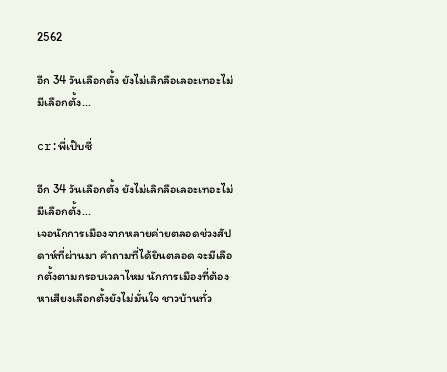2562

อีก 34 วันเลือกตั้ง ยังไม่เลิกลือเลอะเทอะไม่มีเลือกตั้ง...

cr:พี่เป๊บซี่

อีก 34 วันเลือกตั้ง ยังไม่เลิกลือเลอะเทอะไม่มีเลือกตั้ง...
เจอนักการเมืองจากหลายค่ายตลอดช่วงสัปดาห์ที่ผ่านมา คำถามที่ได้ยินตลอด จะมีเลือกตั้งตามกรอบเวลาไหม นักการเมืองที่ต้องหาเสียงเลือกตั้งยังไม่มั่นใจ ชาวบ้านทั่ว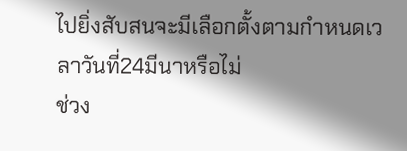ไปยิ่งสับสนจะมีเลือกตั้งตามกำหนดเวลาวันที่24มีนาหรือไม่
ช่วง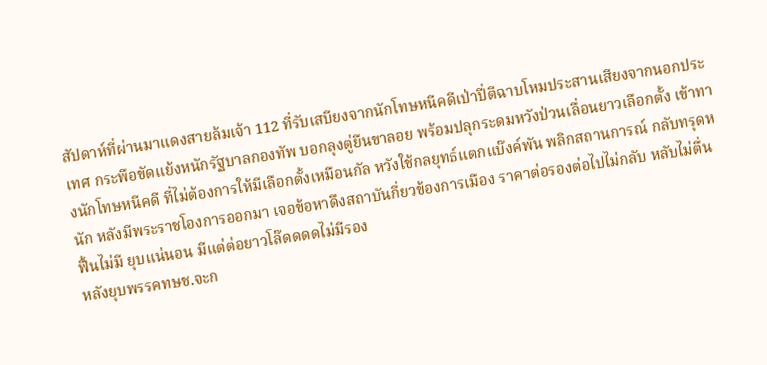สัปดาห์ที่ผ่านมาแดงสายล้มเจ้า 112 ที่รับเสบียงจากนักโทษหนีคดีเป่าปี่ตีฉาบโหมประสานเสียงจากนอกประเทศ กระพือขัดแย้งหนักรัฐบาลกองทัพ บอกลุงตู่ยืนขาลอย พร้อมปลุกระดมหวังป่วนเลื่อนยาวเลือกตั้ง เข้าทางนักโทษหนีคดี ที่ไม่ต้องการให้มีเลือกตั้งเหมือนกัล หวังใช้กลยุทธ์แตกแบ๊งค์พัน พลิกสถานการณ์ กลับทรุดหนัก หลังมีพระราชโองการออกมา เจอข้อหาดึงสถาบันกี่ยวข้องการเมือง ราคาต่อรองต่อไปไม่กลับ หลับไม่ตื่น ฟื้นไม่มี ยุบแน่นอน มีแต่ต่อยาวโล๊ดดดดไม่มีรอง
หลังยุบพรรคทษช.จะก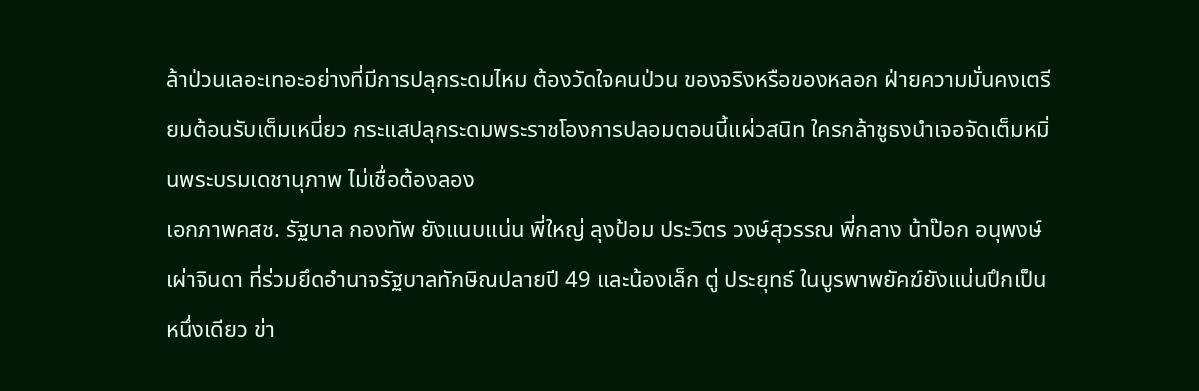ล้าป่วนเลอะเทอะอย่างที่มีการปลุกระดมไหม ต้องวัดใจคนป่วน ของจริงหรือของหลอก ฝ่ายความมั่นคงเตรียมต้อนรับเต็มเหนี่ยว กระแสปลุกระดมพระราชโองการปลอมตอนนี้แผ่วสนิท ใครกล้าชูธงนำเจอจัดเต็มหมิ่นพระบรมเดชานุภาพ ไม่เชื่อต้องลอง
เอกภาพคสช. รัฐบาล กองทัพ ยังแนบแน่น พี่ใหญ่ ลุงป้อม ประวิตร วงษ์สุวรรณ พี่กลาง น้าป๊อก อนุพงษ์ เผ่าจินดา ที่ร่วมยึดอำนาจรัฐบาลทักษิณปลายปี 49 และน้องเล็ก ตู่ ประยุทธ์ ในบูรพาพยัคฆ์ยังแน่นปึกเป็นหนึ่งเดียว ข่า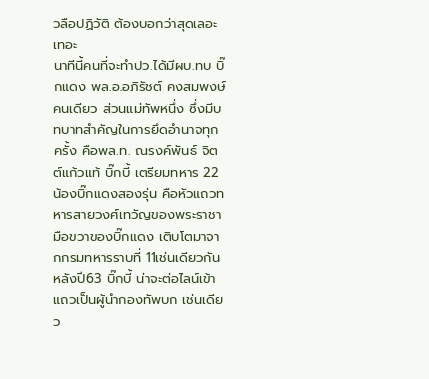วลือปฏิวัติ ต้องบอกว่าสุดเลอะเทอะ
นาทีนี้คนที่จะทำปว.ได้มีผบ.ทบ บิ๊กแดง พล.อ.อภิรัชต์ คงสมพงษ์ คนเดียว ส่วนแม่ทัพหนึ่ง ซึ่งมีบทบาทสำคัญในการยึดอำนาจทุกครั้ง คือพล.ท. ณรงค์พันธ์ จิตต์แก้วแท้ บิ๊กบี้ เตรียมทหาร 22 น้องบิ๊กแดงสองรุ่น คือหัวแถวทหารสายวงศ์เทวัญของพระราชา มือขวาของบิ๊กแดง เติบโตมาจากกรมทหารราบที่ 11เช่นเดียวกัน
หลังปี63 บิ๊กบี้ น่าจะต่อไลน์เข้าแถวเป็นผู้นำกองทัพบก เช่นเดียว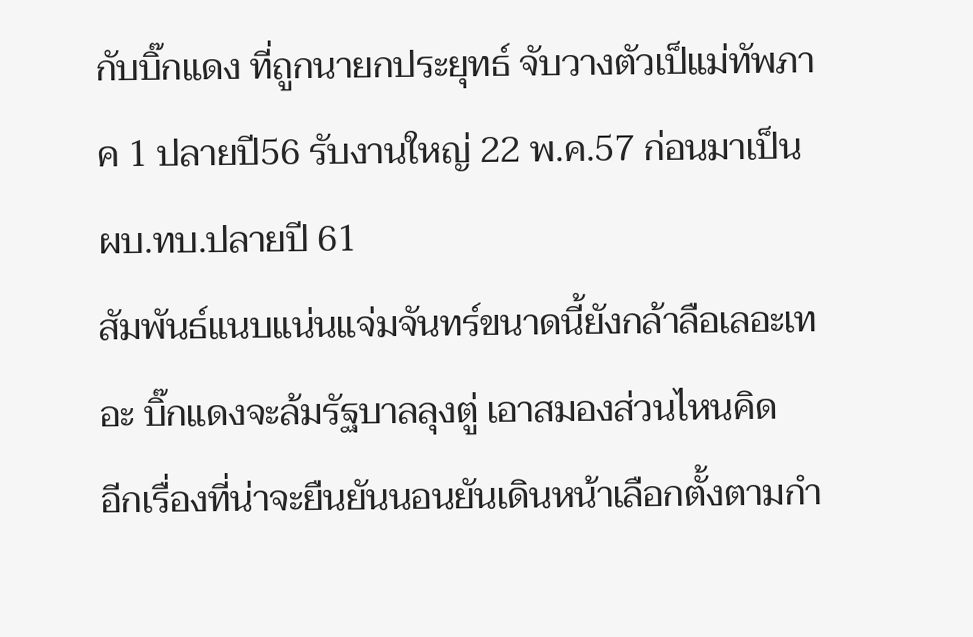กับบิ๊กแดง ที่ถูกนายกประยุทธ์ จับวางตัวเป็แม่ทัพภาค 1 ปลายปี56 รับงานใหญ่ 22 พ.ค.57 ก่อนมาเป็นผบ.ทบ.ปลายปี 61
สัมพันธ์แนบแน่นแจ่มจันทร์ขนาดนี้ยังกล้าลือเลอะเทอะ บิ๊กแดงจะล้มรัฐบาลลุงตู่ เอาสมองส่วนไหนคิด
อีกเรื่องที่น่าจะยืนยันนอนยันเดินหน้าเลือกตั้งตามกำ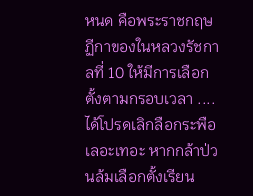หนด คือพระราชกฤษฏีกาของในหลวงรัชกาลที่ 10 ให้มีการเลือกตั้งตามกรอบเวลา ....
ได้โปรดเลิกลือกระพือเลอะเทอะ หากกล้าป่วนล้มเลือกตั้งเรียน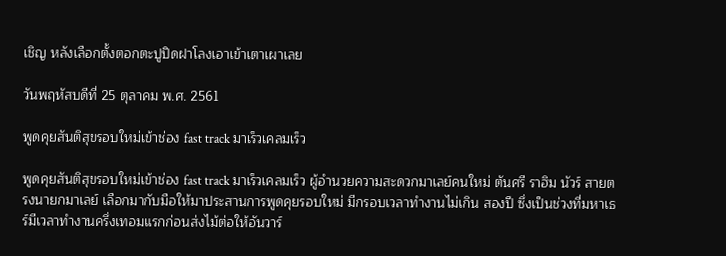เชิญ หลังเลือกตั้งตอกตะปูปิดฝาโลงเอาเข้าเตาเผาเลย

วันพฤหัสบดีที่ 25 ตุลาคม พ.ศ. 2561

พูดคุยสันติสุขรอบใหม่เข้าช่อง fast track มาเร็วเคลมเร็ว

พูดคุยสันติสุขรอบใหม่เข้าช่อง fast track มาเร็วเคลมเร็ว ผู้อำนวยความสะดวกมาเลย์คนใหม่ ตันศรี ราฮิม นัวร์ สายตรงนายกมาเลย์ เลือกมากับมือให้มาประสานการพูดคุยรอบใหม่ มีกรอบเวลาทำงานไม่เกิน สองปี ซึ่งเป็นช่วงที่มหาเธร์มีเวลาทำงานครึ่งเทอมแรกก่อนส่งไม้ต่อให้อันวาร์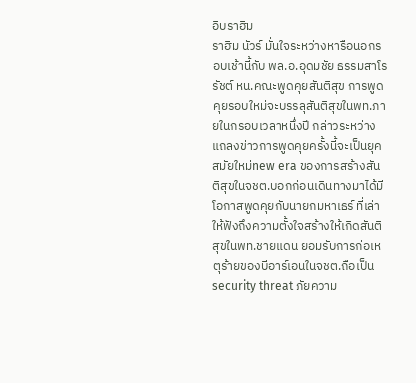อิบราฮิม
ราฮิม นัวร์ มั่นใจระหว่างหารือนอกรอบเช้านี้กับ พล.อ.อุดมชัย ธรรมสาโรรัชต์ หน.คณะพูดคุยสันติสุข การพูดคุยรอบใหม่จะบรรลุสันติสุขในพท.ภายในกรอบเวลาหนึ่งปี กล่าวระหว่างแถลงข่าวการพูดคุยครั้งนี้จะเป็นยุคสมัยใหม่new era ของการสร้างสันติสุขในจชต.บอกก่อนเดินทางมาได้มีโอกาสพูดคุยกับนายกมหาเธร์ ที่เล่าให้ฟังถึงความตั้งใจสร้างให้เกิดสันติสุขในพท.ชายแดน ยอมรับการก่อเหตุร้ายของบีอาร์เอนในจชต.ถือเป็น security threat ภัยความ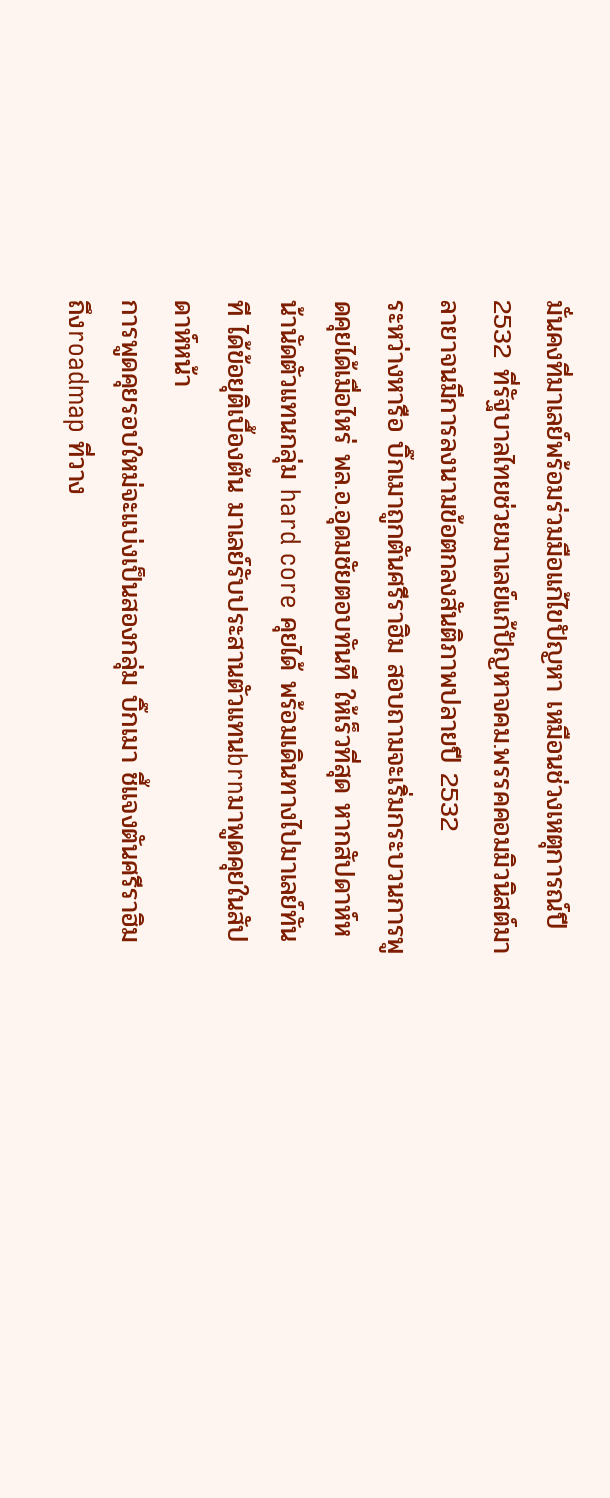มั่นคงที่มาเลย์พร้อมร่วมมือแก้ไขปัญหา เหมือนช่วงเหตุการณ์ปี2532 ที่รัฐบาลไทยช่วยมาเลย์แก้ปัญหาจคม.พรรคคอมมิวนิสต์มาลายาจนมีการลงนามข้อตกลงสันติภาพปลายปี 2532
ระหว่างหารือ บิ๊กเมาถูกตันศรีราฮิม สอบถามจะเริ่มกระบวนการพูดคุยได้เมื่อไหร่ พล.อ.อุดมชัยตอบทันที ให้เร็วที่สุด หากสัปดาห์หน้านัดตัวแทนกลุ่ม hard core คุยได้ พร้อมเดินทางไปมาเลย์ทันที ได้ข้อยุติเบื้องต้น มาเลย์รับประสานตัวแทนbrnมาพูดคุยในสัปดาห์หน้า
การพูดคุยรอบใหม่จะแบ่งเป็นสองกลุ่ม บิ๊กเมา ชี้แจงตันศรีราฮิม ถึงroadmap ที่วาง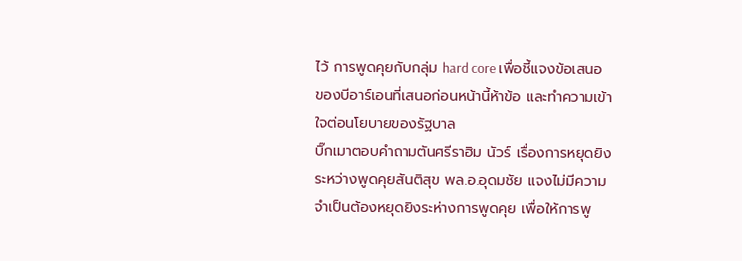ไว้ การพูดคุยกับกลุ่ม hard core เพื่อชี้แจงข้อเสนอของบีอาร์เอนที่เสนอก่อนหน้านี้ห้าข้อ และทำความเข้าใจต่อนโยบายของรัฐบาล
บิ๊กเมาตอบคำถามตันศรีราฮิม นัวร์ เรื่องการหยุดยิง ระหว่างพูดคุยสันติสุข พล.อ.อุดมชัย แจงไม่มีความจำเป็นต้องหยุดยิงระห่างการพูดคุย เพื่อให้การพู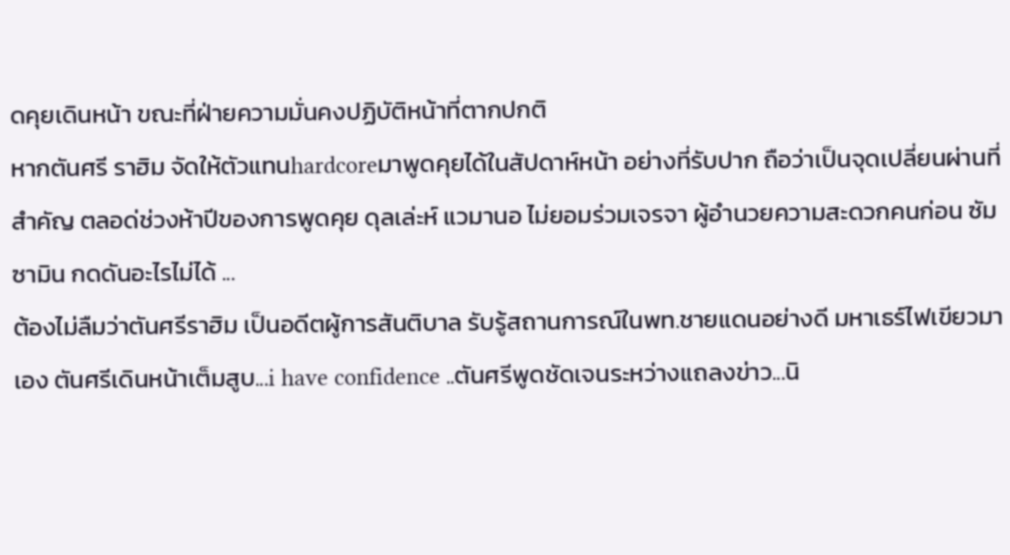ดคุยเดินหน้า ขณะที่ฝ่ายความมั่นคงปฏิบัติหน้าที่ตากปกติ
หากตันศรี ราฮิม จัดให้ตัวแทนhardcoreมาพูดคุยได้ในสัปดาห์หน้า อย่างที่รับปาก ถือว่าเป็นจุดเปลี่ยนผ่านที่สำคัญ ตลอด่ช่วงห้าปีของการพูดคุย ดุลเล่ะห์ แวมานอ ไม่ยอมร่วมเจรจา ผู้อำนวยความสะดวกคนก่อน ซัมซามิน กดดันอะไรไม่ได้ ...
ต้องไม่ลืมว่าตันศรีราฮิม เป็นอดีตผู้การสันติบาล รับรู้สถานการณ์ในพท.ชายแดนอย่างดี มหาเธร์ไฟเขียวมาเอง ตันศรีเดินหน้าเต็มสูบ...i have confidence ..ตันศรีพูดชัดเจนระหว่างแถลงข่าว...นิ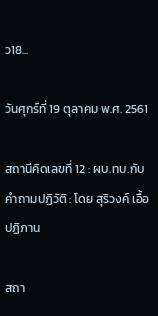ว18...

วันศุกร์ที่ 19 ตุลาคม พ.ศ. 2561

สถานีคิดเลขที่ 12 : ผบ.ทบ.กับคำถามปฏิวัติ : โดย สุริวงค์ เอื้อปฏิภาน

สถา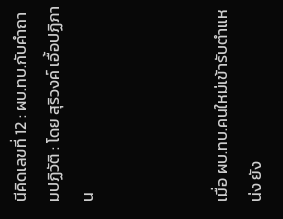นีคิดเลขที่ 12 : ผบ.ทบ.กับคำถามปฏิวัติ : โดย สุริวงค์ เอื้อปฏิภาน



เมื่อ ผบ.ทบ.คนใหม่เข้ารับตำแหน่ง ยัง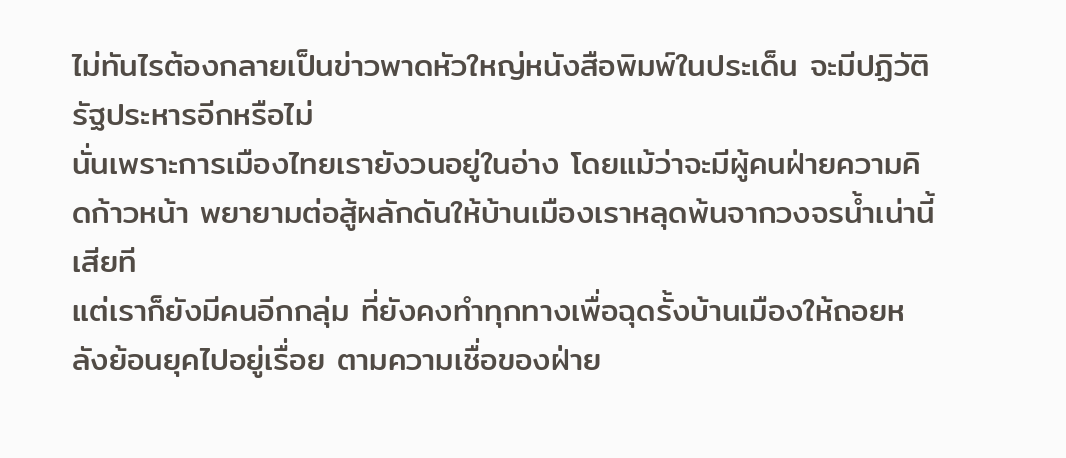ไม่ทันไรต้องกลายเป็นข่าวพาดหัวใหญ่หนังสือพิมพ์ในประเด็น จะมีปฏิวัติรัฐประหารอีกหรือไม่
นั่นเพราะการเมืองไทยเรายังวนอยู่ในอ่าง โดยแม้ว่าจะมีผู้คนฝ่ายความคิดก้าวหน้า พยายามต่อสู้ผลักดันให้บ้านเมืองเราหลุดพ้นจากวงจรน้ำเน่านี้เสียที
แต่เราก็ยังมีคนอีกกลุ่ม ที่ยังคงทำทุกทางเพื่อฉุดรั้งบ้านเมืองให้ถอยหลังย้อนยุคไปอยู่เรื่อย ตามความเชื่อของฝ่าย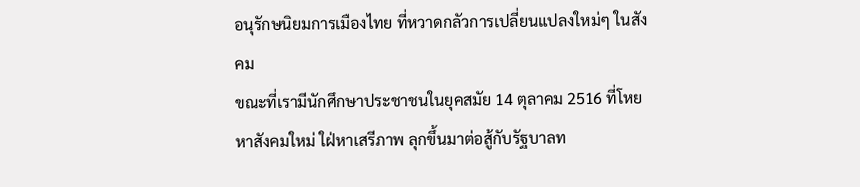อนุรักษนิยมการเมืองไทย ที่หวาดกลัวการเปลี่ยนแปลงใหม่ๆ ในสังคม
ขณะที่เรามีนักศึกษาประชาชนในยุคสมัย 14 ตุลาคม 2516 ที่โหยหาสังคมใหม่ ใฝ่หาเสรีภาพ ลุกขึ้นมาต่อสู้กับรัฐบาลท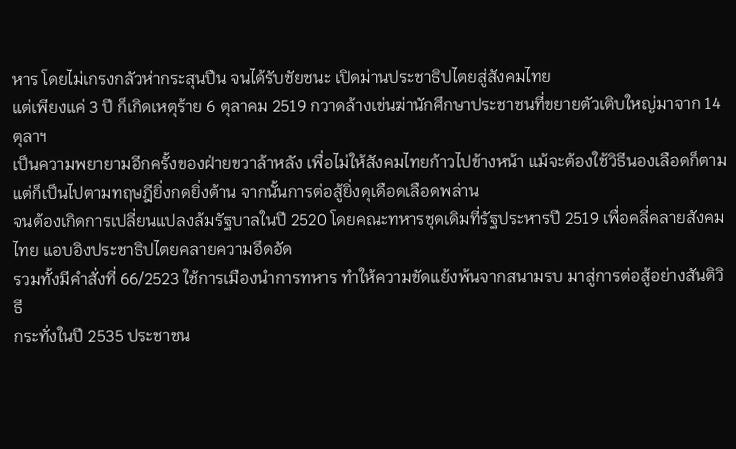หาร โดยไม่เกรงกลัวห่ากระสุนปืน จนได้รับชัยชนะ เปิดม่านประชาธิปไตยสู่สังคมไทย
แต่เพียงแค่ 3 ปี ก็เกิดเหตุร้าย 6 ตุลาคม 2519 กวาดล้างเข่นฆ่านักศึกษาประชาชนที่ขยายตัวเติบใหญ่มาจาก 14 ตุลาฯ
เป็นความพยายามอีกครั้งของฝ่ายขวาล้าหลัง เพื่อไม่ให้สังคมไทยก้าวไปข้างหน้า แม้จะต้องใช้วิธีนองเลือดก็ตาม
แต่ก็เป็นไปตามทฤษฎียิ่งกดยิ่งต้าน จากนั้นการต่อสู้ยิ่งดุเดือดเลือดพล่าน
จนต้องเกิดการเปลี่ยนแปลงล้มรัฐบาลในปี 2520 โดยคณะทหารชุดเดิมที่รัฐประหารปี 2519 เพื่อคลี่คลายสังคมไทย แอบอิงประชาธิปไตยคลายความอึดอัด
รวมทั้งมีคำสั่งที่ 66/2523 ใช้การเมืองนำการทหาร ทำให้ความขัดแย้งพ้นจากสนามรบ มาสู่การต่อสู้อย่างสันติวิธี
กระทั่งในปี 2535 ประชาชน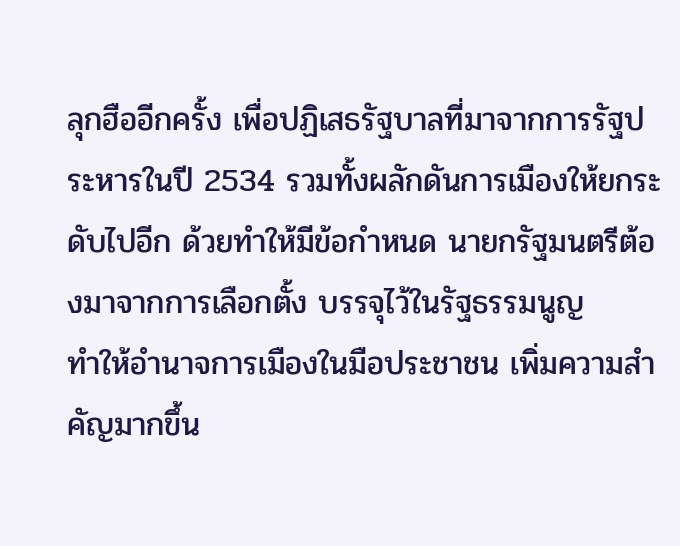ลุกฮืออีกครั้ง เพื่อปฏิเสธรัฐบาลที่มาจากการรัฐประหารในปี 2534 รวมทั้งผลักดันการเมืองให้ยกระดับไปอีก ด้วยทำให้มีข้อกำหนด นายกรัฐมนตรีต้องมาจากการเลือกตั้ง บรรจุไว้ในรัฐธรรมนูญ
ทำให้อำนาจการเมืองในมือประชาชน เพิ่มความสำคัญมากขึ้น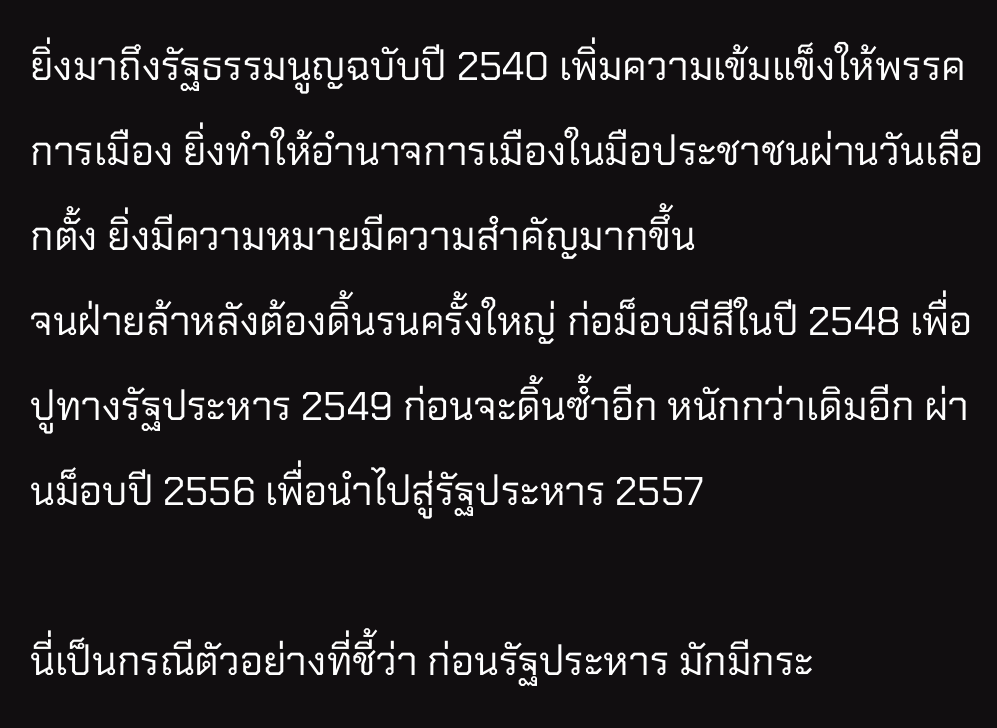ยิ่งมาถึงรัฐธรรมนูญฉบับปี 2540 เพิ่มความเข้มแข็งให้พรรคการเมือง ยิ่งทำให้อำนาจการเมืองในมือประชาชนผ่านวันเลือกตั้ง ยิ่งมีความหมายมีความสำคัญมากขึ้น
จนฝ่ายล้าหลังต้องดิ้นรนครั้งใหญ่ ก่อม็อบมีสีในปี 2548 เพื่อปูทางรัฐประหาร 2549 ก่อนจะดิ้นซ้ำอีก หนักกว่าเดิมอีก ผ่านม็อบปี 2556 เพื่อนำไปสู่รัฐประหาร 2557

นี่เป็นกรณีตัวอย่างที่ชี้ว่า ก่อนรัฐประหาร มักมีกระ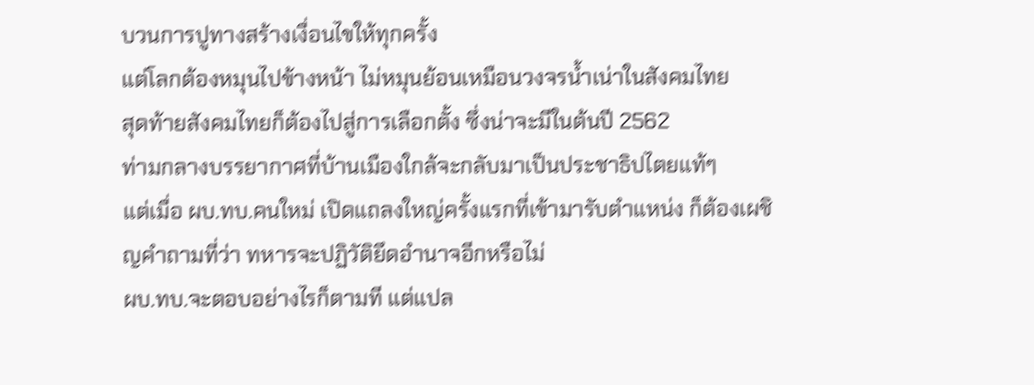บวนการปูทางสร้างเงื่อนไขให้ทุกครั้ง
แต่โลกต้องหมุนไปข้างหน้า ไม่หมุนย้อนเหมือนวงจรน้ำเน่าในสังคมไทย
สุดท้ายสังคมไทยก็ต้องไปสู่การเลือกตั้ง ซึ่งน่าจะมีในต้นปี 2562
ท่ามกลางบรรยากาศที่บ้านเมืองใกล้จะกลับมาเป็นประชาธิปไตยแท้ๆ
แต่เมื่อ ผบ.ทบ.คนใหม่ เปิดแถลงใหญ่ครั้งแรกที่เข้ามารับตำแหน่ง ก็ต้องเผชิญคำถามที่ว่า ทหารจะปฏิวัติยึดอำนาจอีกหรือไม่
ผบ.ทบ.จะตอบอย่างไรก็ตามที แต่แปล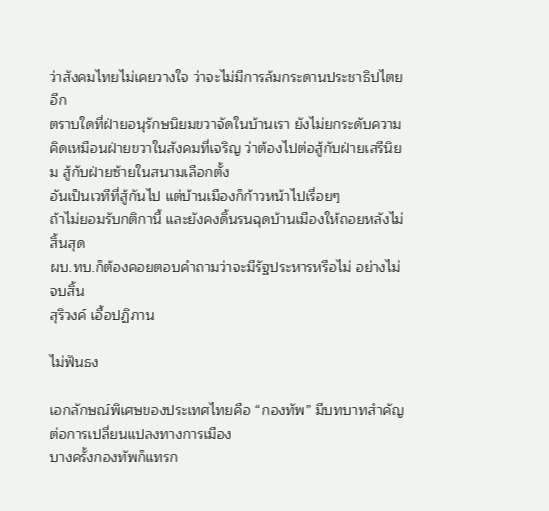ว่าสังคมไทยไม่เคยวางใจ ว่าจะไม่มีการล้มกระดานประชาธิปไตยอีก
ตราบใดที่ฝ่ายอนุรักษนิยมขวาจัดในบ้านเรา ยังไม่ยกระดับความคิดเหมือนฝ่ายขวาในสังคมที่เจริญ ว่าต้องไปต่อสู้กับฝ่ายเสรีนิยม สู้กับฝ่ายซ้ายในสนามเลือกตั้ง
อันเป็นเวทีที่สู้กันไป แต่บ้านเมืองก็ก้าวหน้าไปเรื่อยๆ
ถ้าไม่ยอมรับกติกานี้ และยังคงดิ้นรนฉุดบ้านเมืองให้ถอยหลังไม่สิ้นสุด
ผบ.ทบ.ก็ต้องคอยตอบคำถามว่าจะมีรัฐประหารหรือไม่ อย่างไม่จบสิ้น
สุริวงค์ เอื้อปฏิภาน

ไม่ฟันธง

เอกลักษณ์พิเศษของประเทศไทยคือ “กองทัพ” มีบทบาทสำคัญต่อการเปลี่ยนแปลงทางการเมือง
บางครั้งกองทัพก็แทรก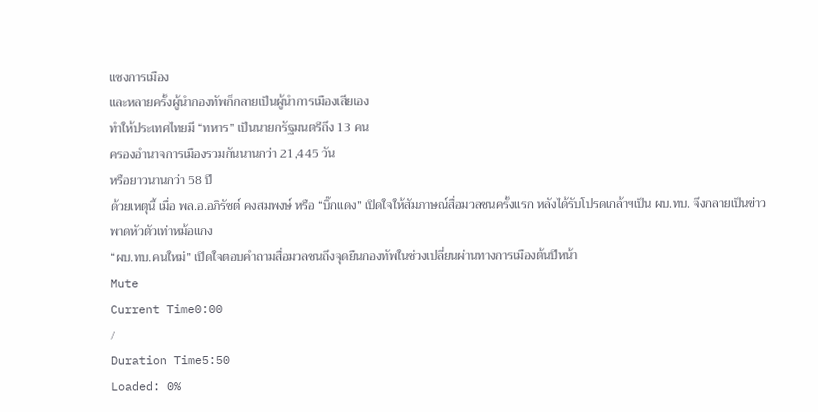แซงการเมือง
และหลายครั้งผู้นำกองทัพก็กลายเป็นผู้นำการเมืองเสียเอง
ทำให้ประเทศไทยมี “ทหาร” เป็นนายกรัฐมนตรีถึง 13 คน
ครองอำนาจการเมืองรวมกันนานกว่า 21,445 วัน
หรือยาวนานกว่า 58 ปี
ด้วยเหตุนี้ เมื่อ พล.อ.อภิรัชต์ คงสมพงษ์ หรือ “บิ๊กแดง” เปิดใจให้สัมภาษณ์สื่อมวลชนครั้งแรก หลังได้รับโปรดเกล้าฯเป็น ผบ.ทบ. จึงกลายเป็นข่าวพาดหัวตัวเท่าหม้อแกง
“ผบ.ทบ.คนใหม่” เปิดใจตอบคำถามสื่อมวลชนถึงจุดยืนกองทัพในช่วงเปลี่ยนผ่านทางการเมืองต้นปีหน้า
Mute
Current Time0:00
/
Duration Time5:50
Loaded: 0%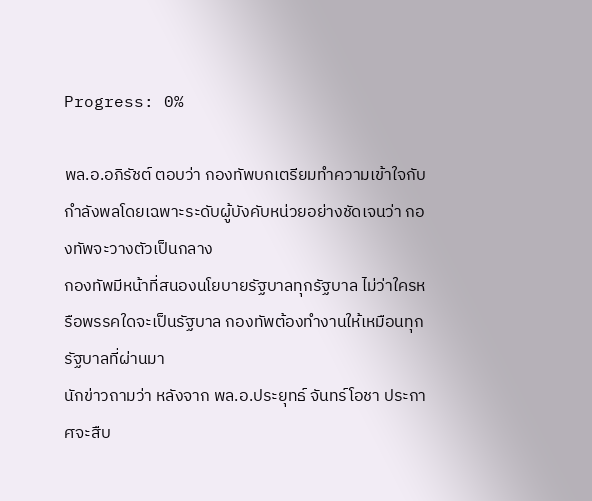Progress: 0%

พล.อ.อภิรัชต์ ตอบว่า กองทัพบกเตรียมทำความเข้าใจกับกำลังพลโดยเฉพาะระดับผู้บังคับหน่วยอย่างชัดเจนว่า กองทัพจะวางตัวเป็นกลาง
กองทัพมีหน้าที่สนองนโยบายรัฐบาลทุกรัฐบาล ไม่ว่าใครหรือพรรคใดจะเป็นรัฐบาล กองทัพต้องทำงานให้เหมือนทุกรัฐบาลที่ผ่านมา
นักข่าวถามว่า หลังจาก พล.อ.ประยุทธ์ จันทร์โอชา ประกาศจะสืบ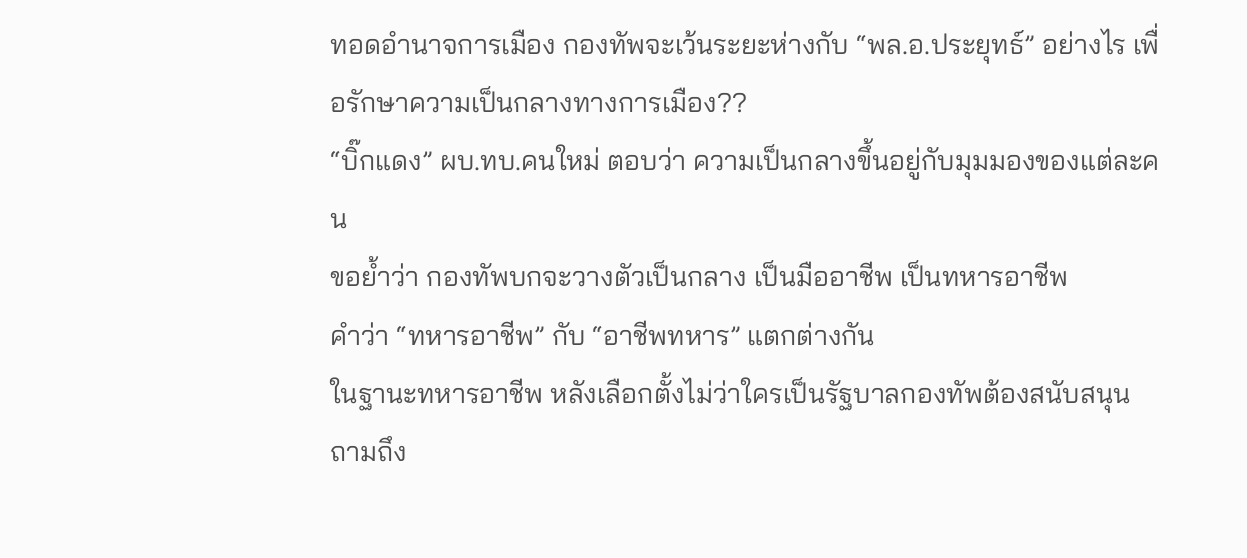ทอดอำนาจการเมือง กองทัพจะเว้นระยะห่างกับ “พล.อ.ประยุทธ์” อย่างไร เพื่อรักษาความเป็นกลางทางการเมือง??
“บิ๊กแดง” ผบ.ทบ.คนใหม่ ตอบว่า ความเป็นกลางขึ้นอยู่กับมุมมองของแต่ละคน
ขอย้ำว่า กองทัพบกจะวางตัวเป็นกลาง เป็นมืออาชีพ เป็นทหารอาชีพ
คำว่า “ทหารอาชีพ” กับ “อาชีพทหาร” แตกต่างกัน
ในฐานะทหารอาชีพ หลังเลือกตั้งไม่ว่าใครเป็นรัฐบาลกองทัพต้องสนับสนุน
ถามถึง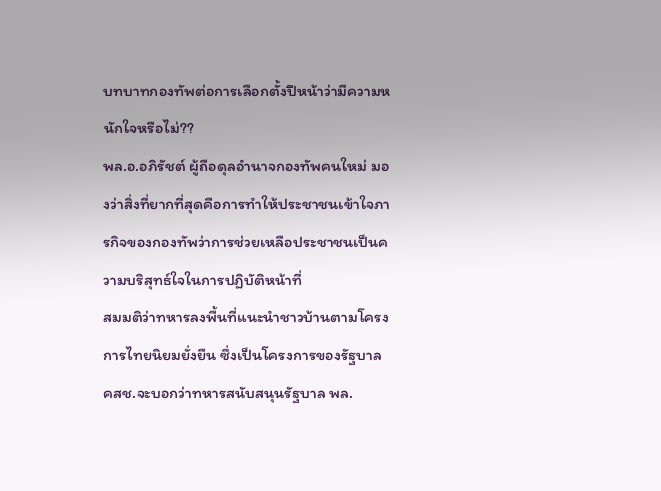บทบาทกองทัพต่อการเลือกตั้งปีหน้าว่ามีความหนักใจหรือไม่??
พล.อ.อภิรัชต์ ผู้ถือดุลอำนาจกองทัพคนใหม่ มองว่าสิ่งที่ยากที่สุดคือการทำให้ประชาชนเข้าใจภารกิจของกองทัพว่าการช่วยเหลือประชาชนเป็นความบริสุทธ์ใจในการปฏิบัติหน้าที่
สมมติว่าทหารลงพื้นที่แนะนำชาวบ้านตามโครงการไทยนิยมยั่งยืน ซึ่งเป็นโครงการของรัฐบาล คสช.จะบอกว่าทหารสนับสนุนรัฐบาล พล.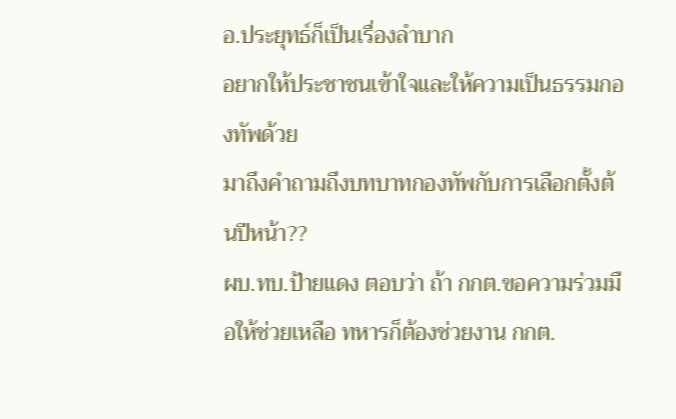อ.ประยุทธ์ก็เป็นเรื่องลำบาก
อยากให้ประชาชนเข้าใจและให้ความเป็นธรรมกองทัพด้วย
มาถึงคำถามถึงบทบาทกองทัพกับการเลือกตั้งต้นปีหน้า??
ผบ.ทบ.ป้ายแดง ตอบว่า ถ้า กกต.ขอความร่วมมือให้ช่วยเหลือ ทหารก็ต้องช่วยงาน กกต.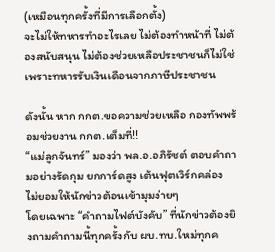(เหมือนทุกครั้งที่มีการเลือกตั้ง)
จะไม่ให้ทหารทำอะไรเลย ไม่ต้องทำหน้าที่ ไม่ต้องสนับสนุน ไม่ต้องช่วยเหลือประชาชนก็ไม่ใช่
เพราะทหารรับเงินเดือนจากภาษีประชาชน

ดังนั้น หาก กกต.ขอความช่วยเหลือ กองทัพพร้อมช่วยงาน กกต.เต็มที่!!
“แม่ลูกจันทร์” มองว่า พล.อ.อภิรัชต์ ตอบคำถามอย่างรัดกุม ยกการ์ดสูง เต้นฟุตเวิร์กคล่อง ไม่ยอมให้นักข่าวต้อนเข้ามุมง่ายๆ
โดยเฉพาะ “คำถามไฟต์บังคับ” ที่นักข่าวต้องยิงถามคำถามนี้ทุกครั้งกับ ผบ.ทบ.ใหม่ทุกค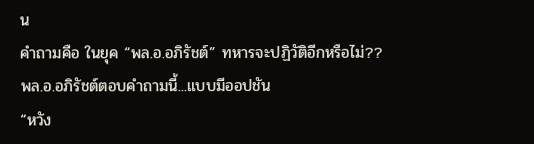น
คำถามคือ ในยุค “พล.อ.อภิรัชต์” ทหารจะปฏิวัติอีกหรือไม่??
พล.อ.อภิรัชต์ตอบคำถามนี้...แบบมีออปชัน
“หวัง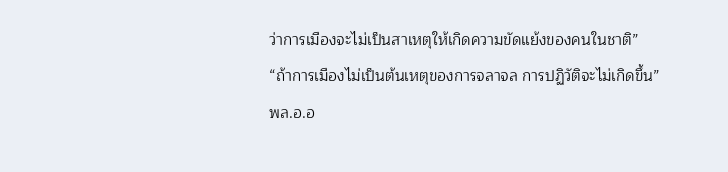ว่าการเมืองจะไม่เป็นสาเหตุให้เกิดความขัดแย้งของคนในชาติ”
“ถ้าการเมืองไม่เป็นต้นเหตุของการจลาจล การปฏิวัติจะไม่เกิดขึ้น”
พล.อ.อ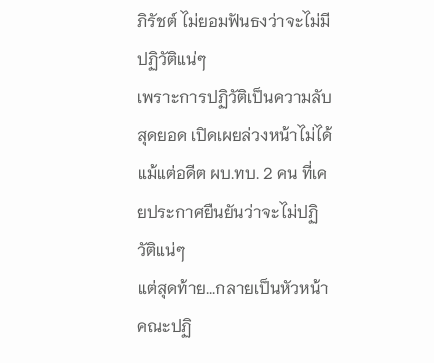ภิรัชต์ ไม่ยอมฟันธงว่าจะไม่มีปฏิวัติแน่ๆ
เพราะการปฏิวัติเป็นความลับสุดยอด เปิดเผยล่วงหน้าไม่ได้
แม้แต่อดีต ผบ.ทบ. 2 คน ที่เคยประกาศยืนยันว่าจะไม่ปฏิวัติแน่ๆ
แต่สุดท้าย...กลายเป็นหัวหน้าคณะปฏิ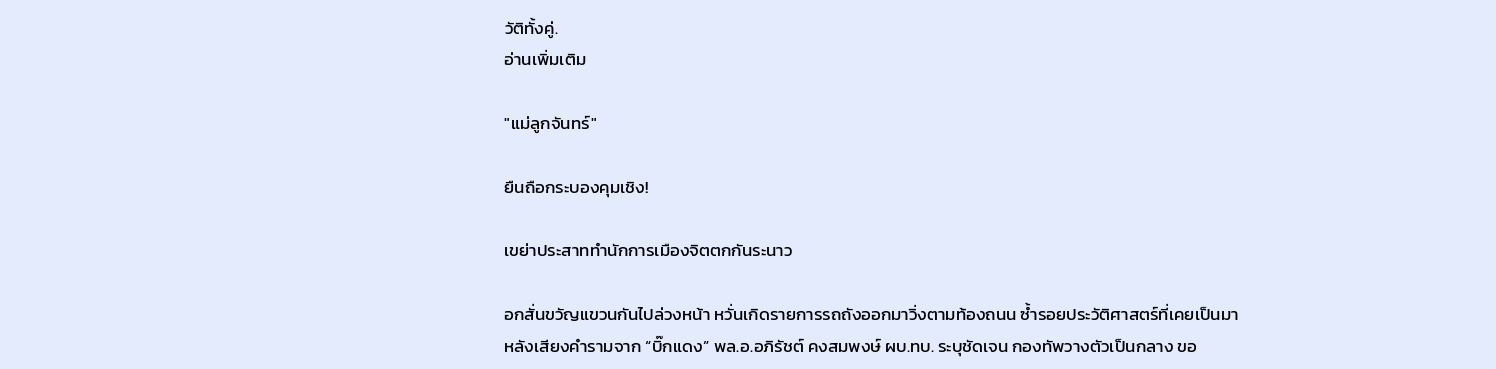วัติทั้งคู่.
อ่านเพิ่มเติม

"แม่ลูกจันทร์"

ยืนถือกระบองคุมเชิง!

เขย่าประสาททำนักการเมืองจิตตกกันระนาว

อกสั่นขวัญแขวนกันไปล่วงหน้า หวั่นเกิดรายการรถถังออกมาวิ่งตามท้องถนน ซ้ำรอยประวัติศาสตร์ที่เคยเป็นมา
หลังเสียงคำรามจาก “บิ๊กแดง” พล.อ.อภิรัชต์ คงสมพงษ์ ผบ.ทบ. ระบุชัดเจน กองทัพวางตัวเป็นกลาง ขอ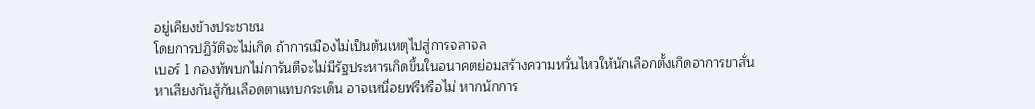อยู่เคียงข้างประชาชน
โดยการปฏิวัติจะไม่เกิด ถ้าการเมืองไม่เป็นต้นเหตุไปสู่การจลาจล
เบอร์ 1 กองทัพบกไม่การันตีจะไม่มีรัฐประหารเกิดขึ้นในอนาคตย่อมสร้างความหวั่นไหวให้นักเลือกตั้งเกิดอาการขาสั่น
หาเสียงกันสู้กันเลือดตาแทบกระเด็น อาจเหนื่อยฟรีหรือไม่ หากนักการ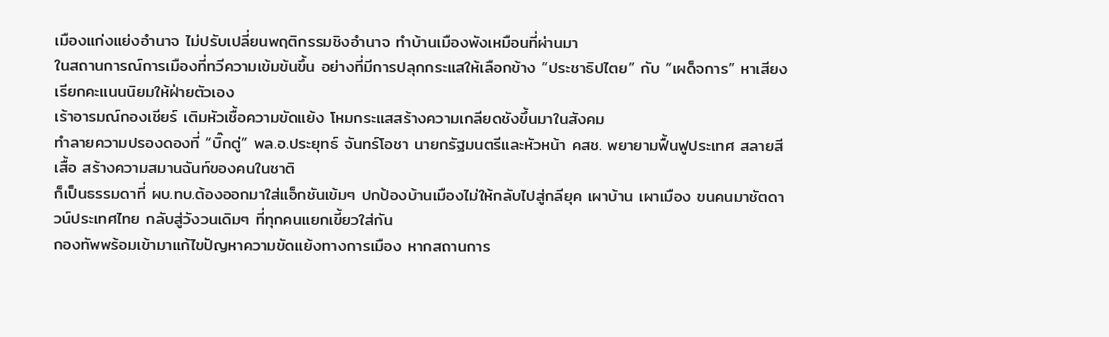เมืองแก่งแย่งอำนาจ ไม่ปรับเปลี่ยนพฤติกรรมชิงอำนาจ ทำบ้านเมืองพังเหมือนที่ผ่านมา
ในสถานการณ์การเมืองที่ทวีความเข้มข้นขึ้น อย่างที่มีการปลุกกระแสให้เลือกข้าง “ประชาธิปไตย” กับ “เผด็จการ” หาเสียงเรียกคะแนนนิยมให้ฝ่ายตัวเอง
เร้าอารมณ์กองเชียร์ เติมหัวเชื้อความขัดแย้ง โหมกระแสสร้างความเกลียดชังขึ้นมาในสังคม
ทำลายความปรองดองที่ “บิ๊กตู่” พล.อ.ประยุทธ์ จันทร์โอชา นายกรัฐมนตรีและหัวหน้า คสช. พยายามฟื้นฟูประเทศ สลายสีเสื้อ สร้างความสมานฉันท์ของคนในชาติ
ก็เป็นธรรมดาที่ ผบ.ทบ.ต้องออกมาใส่แอ็กชันเข้มๆ ปกป้องบ้านเมืองไม่ให้กลับไปสู่กลียุค เผาบ้าน เผาเมือง ขนคนมาชัตดาวน์ประเทศไทย กลับสู่วังวนเดิมๆ ที่ทุกคนแยกเขี้ยวใส่กัน
กองทัพพร้อมเข้ามาแก้ไขปัญหาความขัดแย้งทางการเมือง หากสถานการ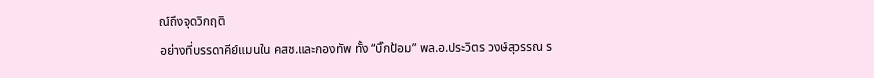ณ์ถึงจุดวิกฤติ
อย่างที่บรรดาคีย์แมนใน คสช.และกองทัพ ทั้ง “บิ๊กป้อม” พล.อ.ประวิตร วงษ์สุวรรณ ร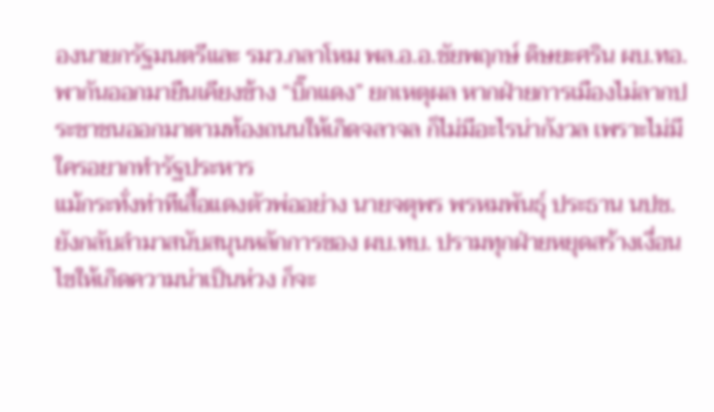องนายกรัฐมนตรีและ รมว.กลาโหม พล.อ.อ.ชัยพฤกษ์ ดิษยะศริน ผบ.ทอ.
พากันออกมายืนเคียงข้าง “บิ๊กแดง” ยกเหตุผล หากฝ่ายการเมืองไม่ลากประชาชนออกมาตามท้องถนนให้เกิดจลาจล ก็ไม่มีอะไรน่ากังวล เพราะไม่มีใครอยากทำรัฐประหาร
แม้กระทั่งท่าทีเสื้อแดงตัวพ่ออย่าง นายจตุพร พรหมพันธุ์ ประธาน นปช. ยังกลับลำมาสนับสนุนหลักการของ ผบ.ทบ. ปรามทุกฝ่ายหยุดสร้างเงื่อนไขให้เกิดความน่าเป็นห่วง ก็จะ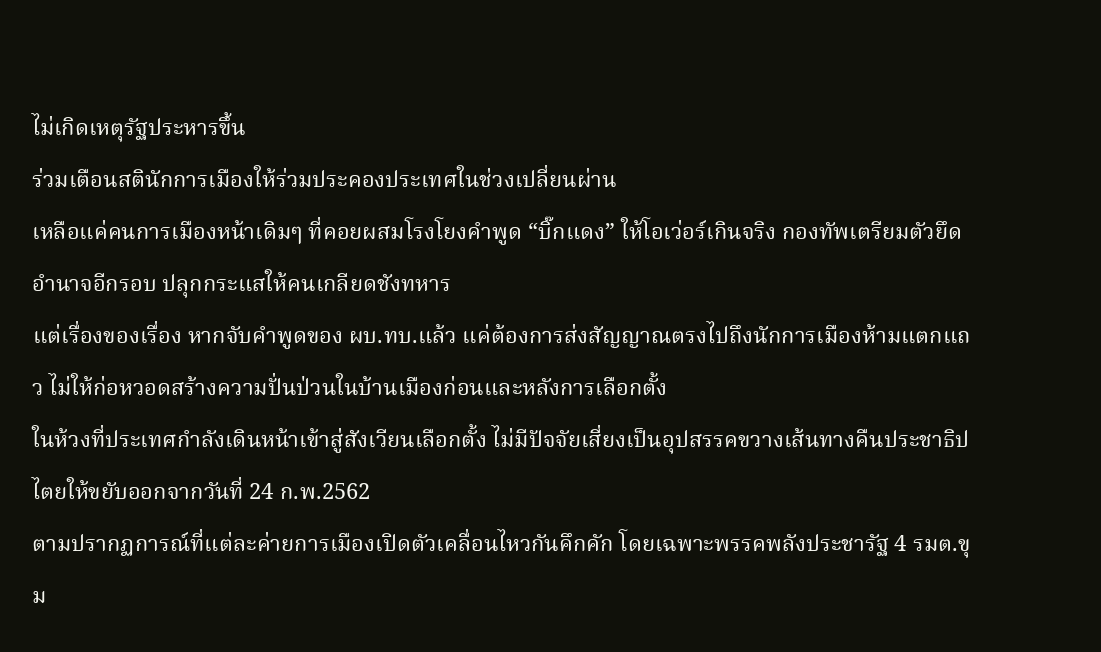ไม่เกิดเหตุรัฐประหารขึ้น
ร่วมเตือนสตินักการเมืองให้ร่วมประคองประเทศในช่วงเปลี่ยนผ่าน
เหลือแค่คนการเมืองหน้าเดิมๆ ที่คอยผสมโรงโยงคำพูด “บิ๊กแดง” ให้โอเว่อร์เกินจริง กองทัพเตรียมตัวยึดอำนาจอีกรอบ ปลุกกระแสให้คนเกลียดชังทหาร
แต่เรื่องของเรื่อง หากจับคำพูดของ ผบ.ทบ.แล้ว แค่ต้องการส่งสัญญาณตรงไปถึงนักการเมืองห้ามแตกแถว ไม่ให้ก่อหวอดสร้างความปั่นป่วนในบ้านเมืองก่อนและหลังการเลือกตั้ง
ในห้วงที่ประเทศกำลังเดินหน้าเข้าสู่สังเวียนเลือกตั้ง ไม่มีปัจจัยเสี่ยงเป็นอุปสรรคขวางเส้นทางคืนประชาธิปไตยให้ขยับออกจากวันที่ 24 ก.พ.2562
ตามปรากฏการณ์ที่แต่ละค่ายการเมืองเปิดตัวเคลื่อนไหวกันคึกคัก โดยเฉพาะพรรคพลังประชารัฐ 4 รมต.ขุม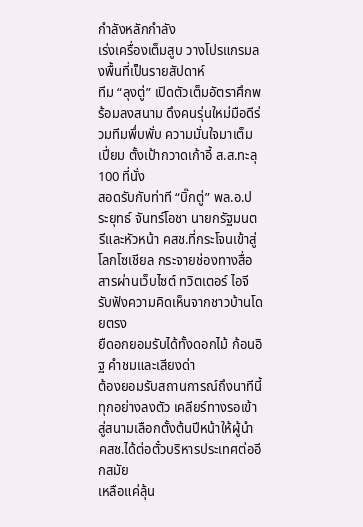กำลังหลักกำลัง
เร่งเครื่องเต็มสูบ วางโปรแกรมลงพื้นที่เป็นรายสัปดาห์
ทีม “ลุงตู่” เปิดตัวเต็มอัตราศึกพร้อมลงสนาม ดึงคนรุ่นใหม่มือดีร่วมทีมพึ่บพั่บ ความมั่นใจมาเต็มเปี่ยม ตั้งเป้ากวาดเก้าอี้ ส.ส.ทะลุ 100 ที่นั่ง
สอดรับกับท่าที “บิ๊กตู่” พล.อ.ประยุทธ์ จันทร์โอชา นายกรัฐมนตรีและหัวหน้า คสช.ที่กระโจนเข้าสู่โลกโซเชียล กระจายช่องทางสื่อสารผ่านเว็บไซต์ ทวิตเตอร์ ไอจี รับฟังความคิดเห็นจากชาวบ้านโดยตรง
ยืดอกยอมรับได้ทั้งดอกไม้ ก้อนอิฐ คำชมและเสียงด่า
ต้องยอมรับสถานการณ์ถึงนาทีนี้ทุกอย่างลงตัว เคลียร์ทางรอเข้าสู่สนามเลือกตั้งต้นปีหน้าให้ผู้นำ คสช.ได้ต่อตั๋วบริหารประเทศต่ออีกสมัย
เหลือแค่ลุ้น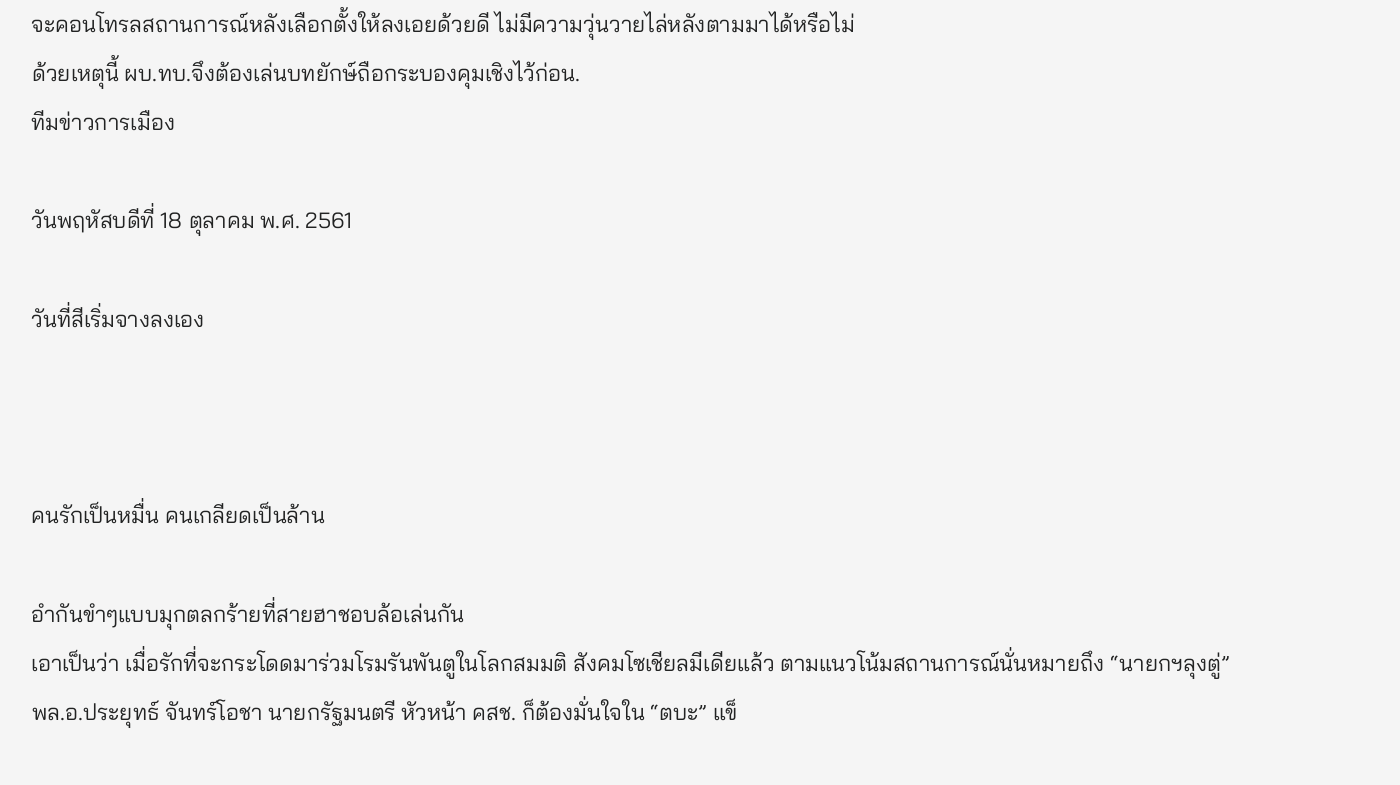จะคอนโทรลสถานการณ์หลังเลือกตั้งให้ลงเอยด้วยดี ไม่มีความวุ่นวายไล่หลังตามมาได้หรือไม่
ด้วยเหตุนี้ ผบ.ทบ.จึงต้องเล่นบทยักษ์ถือกระบองคุมเชิงไว้ก่อน.
ทีมข่าวการเมือง

วันพฤหัสบดีที่ 18 ตุลาคม พ.ศ. 2561

วันที่สีเริ่มจางลงเอง



คนรักเป็นหมื่น คนเกลียดเป็นล้าน

อำกันขำๆแบบมุกตลกร้ายที่สายฮาชอบล้อเล่นกัน
เอาเป็นว่า เมื่อรักที่จะกระโดดมาร่วมโรมรันพันตูในโลกสมมติ สังคมโซเชียลมีเดียแล้ว ตามแนวโน้มสถานการณ์นั่นหมายถึง “นายกฯลุงตู่” พล.อ.ประยุทธ์ จันทร์โอชา นายกรัฐมนตรี หัวหน้า คสช. ก็ต้องมั่นใจใน “ตบะ” แข็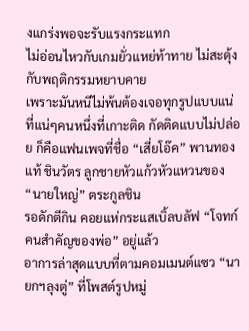งแกร่งพอจะรับแรงกระแทก
ไม่อ่อนไหวกับเกมยั่วแหย่ท้าทาย ไม่สะดุ้งกับพฤติกรรมหยาบคาย
เพราะมันหนีไม่พ้นต้องเจอทุกรูปแบบแน่
ที่แน่ๆคนหนึ่งที่เกาะติด กัดติดแบบไม่ปล่อย ก็คือแฟนเพจที่ชื่อ “เสี่ยโอ๊ค” พานทองแท้ ชินวัตร ลูกชายหัวแก้วหัวแหวนของ “นายใหญ่” ตระกูลชิน
รอดักตีกิน คอยแห่กระแสเบิ้ลบลัฟ “โจทก์คนสำคัญของพ่อ” อยู่แล้ว
อาการล่าสุดแบบที่ตามคอมเมนต์แซว “นายกฯลุงตู่” ที่โพสต์รูปหมู่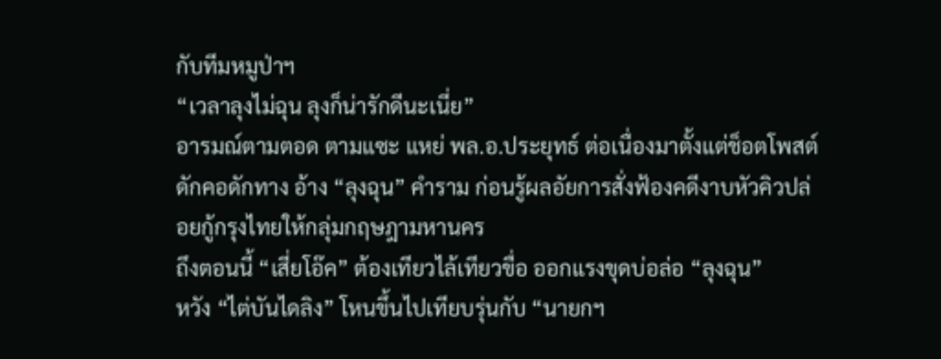กับทีมหมูป่าฯ
“เวลาลุงไม่ฉุน ลุงก็น่ารักดีนะเนี่ย”
อารมณ์ตามตอด ตามแซะ แหย่ พล.อ.ประยุทธ์ ต่อเนื่องมาตั้งแต่ช็อตโพสต์ดักคอดักทาง อ้าง “ลุงฉุน” คำราม ก่อนรู้ผลอัยการสั่งฟ้องคดีงาบหัวคิวปล่อยกู้กรุงไทยให้กลุ่มกฤษฎามหานคร
ถึงตอนนี้ “เสี่ยโอ๊ค” ต้องเทียวไล้เทียวขื่อ ออกแรงขุดบ่อล่อ “ลุงฉุน”
หวัง “ไต่บันไดลิง” โหนขึ้นไปเทียบรุ่นกับ “นายกฯ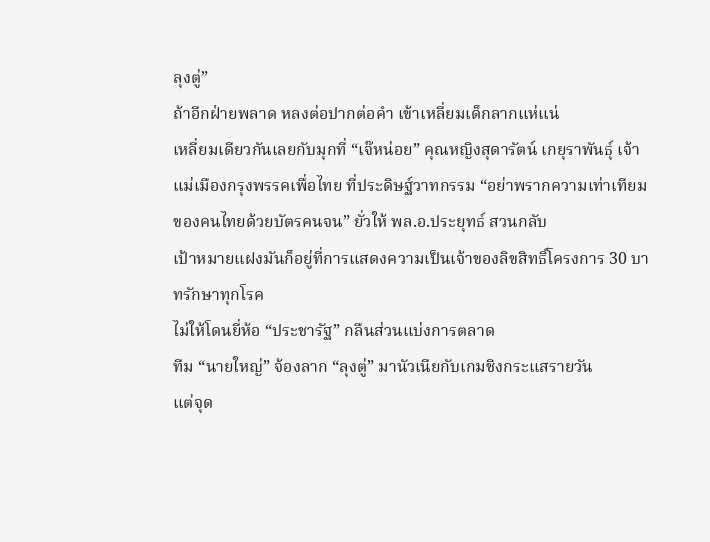ลุงตู่”
ถ้าอีกฝ่ายพลาด หลงต่อปากต่อคำ เข้าเหลี่ยมเด็กลากแห่แน่
เหลี่ยมเดียวกันเลยกับมุกที่ “เจ๊หน่อย” คุณหญิงสุดารัตน์ เกยุราพันธุ์ เจ้าแม่เมืองกรุงพรรคเพื่อไทย ที่ประดิษฐ์วาทกรรม “อย่าพรากความเท่าเทียมของคนไทยด้วยบัตรคนจน” ยั่วให้ พล.อ.ประยุทธ์ สวนกลับ
เป้าหมายแฝงมันก็อยู่ที่การแสดงความเป็นเจ้าของลิขสิทธิ์โครงการ 30 บาทรักษาทุกโรค
ไม่ให้โดนยี่ห้อ “ประชารัฐ” กลืนส่วนแบ่งการตลาด
ทีม “นายใหญ่” จ้องลาก “ลุงตู่” มานัวเนียกับเกมชิงกระแสรายวัน
แต่จุด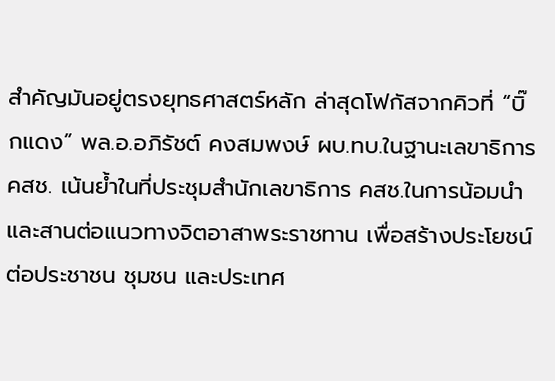สำคัญมันอยู่ตรงยุทธศาสตร์หลัก ล่าสุดโฟกัสจากคิวที่ “บิ๊กแดง” พล.อ.อภิรัชต์ คงสมพงษ์ ผบ.ทบ.ในฐานะเลขาธิการ คสช. เน้นย้ำในที่ประชุมสำนักเลขาธิการ คสช.ในการน้อมนำและสานต่อแนวทางจิตอาสาพระราชทาน เพื่อสร้างประโยชน์ต่อประชาชน ชุมชน และประเทศ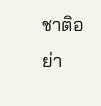ชาติอย่า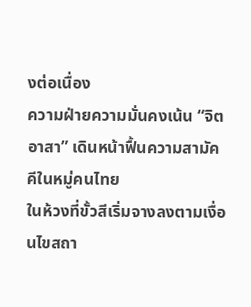งต่อเนื่อง
ความฝ่ายความมั่นคงเน้น “จิตอาสา” เดินหน้าฟื้นความสามัคคีในหมู่คนไทย
ในห้วงที่ขั้วสีเริ่มจางลงตามเงื่อนไขสถา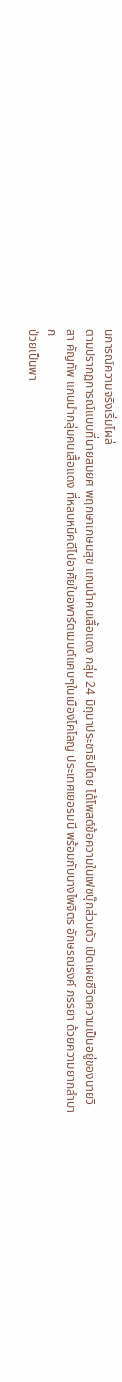นการณ์ความจริงเริ่มโผล่
ตามปรากฏการณ์แบบที่นายสมยศ พฤกษาเกษมสุข แกนนำคนเสื้อแดง กลุ่ม 24 มิถุนาประชาธิปไตย ได้โพสต์ข้อความในเฟซบุ๊กส่วนตัว เปิดเผยชีวิตความเป็นอยู่ของนายวิสา คัญทัพ แกนนำกลุ่มคนเสื้อแดง ที่หลบหนีคดีไปอาศัยในอพาร์ตเมนต์แคบๆในเมืองโคโลญ ประเทศเยอรมนี พร้อมกับนางไพจิตร อักษรณรงค์ ภรรยา ด้วยความยากลำบาก
ป่วยเป็นพา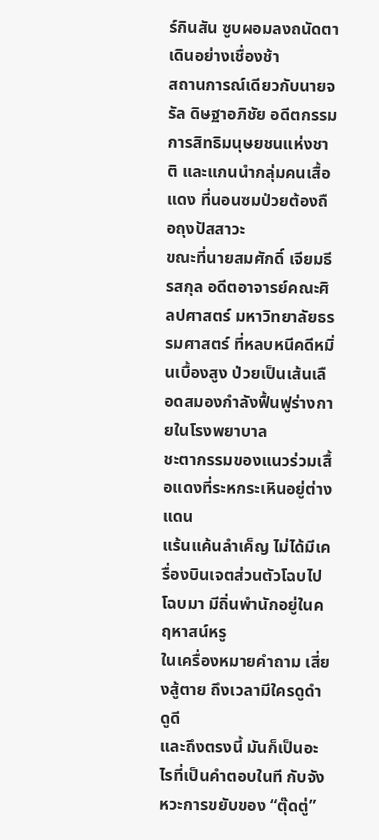ร์กินสัน ซูบผอมลงถนัดตา เดินอย่างเชื่องช้า
สถานการณ์เดียวกับนายจรัล ดิษฐาอภิชัย อดีตกรรมการสิทธิมนุษยชนแห่งชาติ และแกนนำกลุ่มคนเสื้อแดง ที่นอนซมป่วยต้องถือถุงปัสสาวะ
ขณะที่นายสมศักดิ์ เจียมธีรสกุล อดีตอาจารย์คณะศิลปศาสตร์ มหาวิทยาลัยธรรมศาสตร์ ที่หลบหนีคดีหมิ่นเบื้องสูง ป่วยเป็นเส้นเลือดสมองกำลังฟื้นฟูร่างกายในโรงพยาบาล
ชะตากรรมของแนวร่วมเสื้อแดงที่ระหกระเหินอยู่ต่างแดน
แร้นแค้นลำเค็ญ ไม่ได้มีเครื่องบินเจตส่วนตัวโฉบไปโฉบมา มีถิ่นพำนักอยู่ในคฤหาสน์หรู
ในเครื่องหมายคำถาม เสี่ยงสู้ตาย ถึงเวลามีใครดูดำดูดี
และถึงตรงนี้ มันก็เป็นอะไรที่เป็นคำตอบในที กับจังหวะการขยับของ “ตุ๊ดตู่”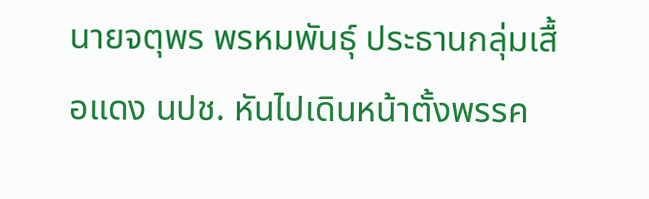นายจตุพร พรหมพันธุ์ ประธานกลุ่มเสื้อแดง นปช. หันไปเดินหน้าตั้งพรรค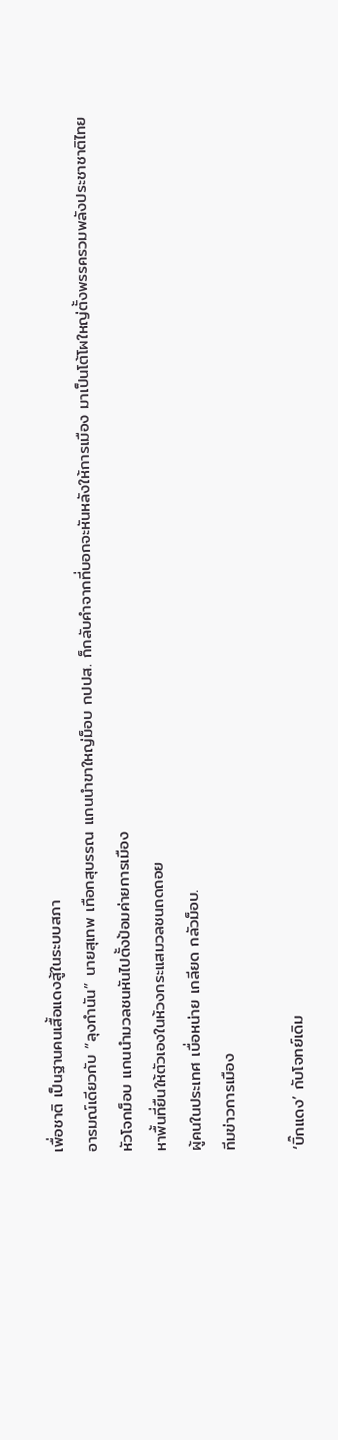เพื่อชาติ เป็นฐานคนเสื้อแดงสู้ในระบบสภา
อารมณ์เดียวกับ “ลุงกำนัน” นายสุเทพ เทือกสุบรรณ แกนนำขาใหญ่ม็อบ กปปส. ก็กลับคำจากที่บอกจะหันหลังให้การเมือง มาเป็นโต้โผใหญ่ตั้งพรรครวมพลังประชาชาติไทย
หัวโจกม็อบ แกนนำมวลชนหันไปตั้งป้อมค่ายการเมือง
หาพื้นที่ยืนให้ตัวเองในห้วงกระแสมวลชนถดถอย
ผู้คนในประเทศ เบื่อหน่าย เกลียด กลัวม็อบ.
ทีมข่าวการเมือง

‘บิ๊กแดง’ กับโจทย์เดิม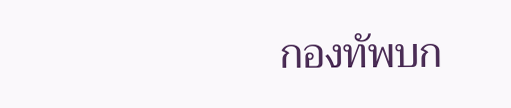กองทัพบก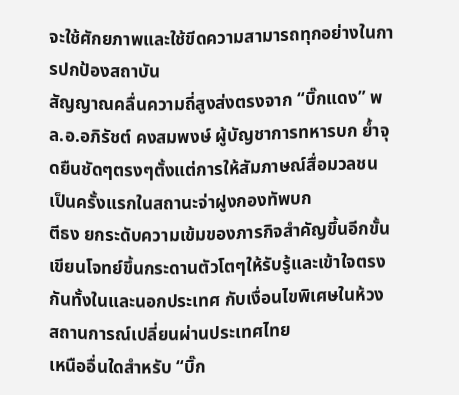จะใช้ศักยภาพและใช้ขีดความสามารถทุกอย่างในการปกป้องสถาบัน
สัญญาณคลื่นความถี่สูงส่งตรงจาก “บิ๊กแดง” พล.อ.อภิรัชต์ คงสมพงษ์ ผู้บัญชาการทหารบก ย้ำจุดยืนชัดๆตรงๆตั้งแต่การให้สัมภาษณ์สื่อมวลชนเป็นครั้งแรกในสถานะจ่าฝูงกองทัพบก
ตีธง ยกระดับความเข้มของภารกิจสำคัญขึ้นอีกขั้น
เขียนโจทย์ขึ้นกระดานตัวโตๆให้รับรู้และเข้าใจตรงกันทั้งในและนอกประเทศ กับเงื่อนไขพิเศษในห้วงสถานการณ์เปลี่ยนผ่านประเทศไทย
เหนืออื่นใดสำหรับ “บิ๊ก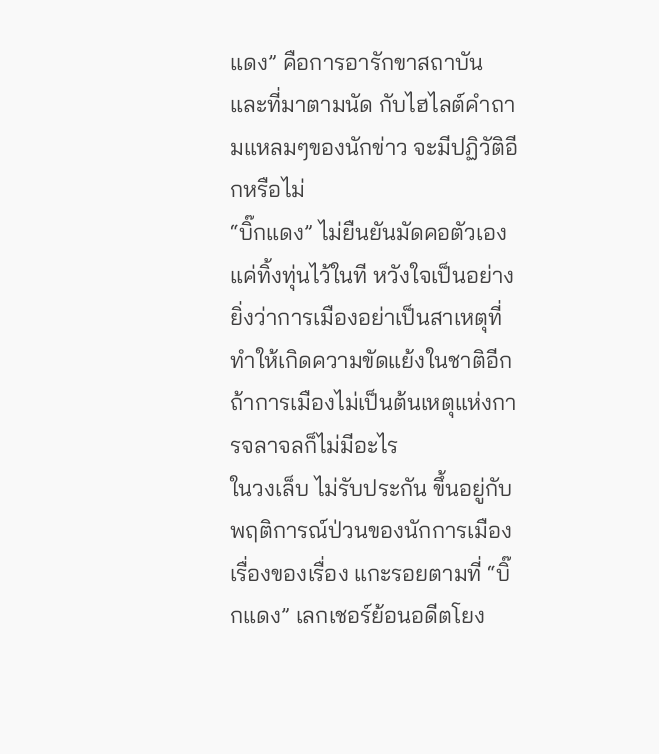แดง” คือการอารักขาสถาบัน
และที่มาตามนัด กับไฮไลต์คำถามแหลมๆของนักข่าว จะมีปฏิวัติอีกหรือไม่
“บิ๊กแดง” ไม่ยืนยันมัดคอตัวเอง แค่ทิ้งทุ่นไว้ในที หวังใจเป็นอย่างยิ่งว่าการเมืองอย่าเป็นสาเหตุที่ทำให้เกิดความขัดแย้งในชาติอีก ถ้าการเมืองไม่เป็นต้นเหตุแห่งการจลาจลก็ไม่มีอะไร
ในวงเล็บ ไม่รับประกัน ขึ้นอยู่กับพฤติการณ์ป่วนของนักการเมือง
เรื่องของเรื่อง แกะรอยตามที่ “บิ๊กแดง” เลกเชอร์ย้อนอดีตโยง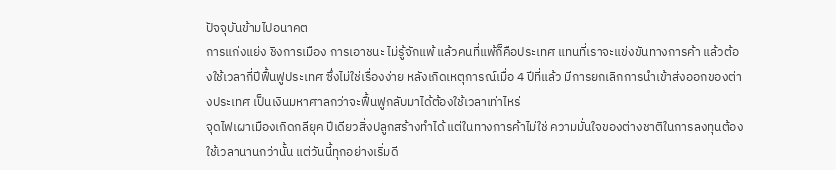ปัจจุบันข้ามไปอนาคต
การแก่งแย่ง ชิงการเมือง การเอาชนะ ไม่รู้จักแพ้ แล้วคนที่แพ้ก็คือประเทศ แทนที่เราจะแข่งขันทางการค้า แล้วต้องใช้เวลากี่ปีฟื้นฟูประเทศ ซึ่งไม่ใช่เรื่องง่าย หลังเกิดเหตุการณ์เมื่อ 4 ปีที่แล้ว มีการยกเลิกการนำเข้าส่งออกของต่างประเทศ เป็นเงินมหาศาลกว่าจะฟื้นฟูกลับมาได้ต้องใช้เวลาเท่าไหร่
จุดไฟเผาเมืองเกิดกลียุค ปีเดียวสิ่งปลูกสร้างทำได้ แต่ในทางการค้าไม่ใช่ ความมั่นใจของต่างชาติในการลงทุนต้องใช้เวลานานกว่านั้น แต่วันนี้ทุกอย่างเริ่มดี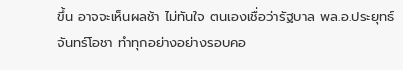ขึ้น อาจจะเห็นผลช้า ไม่ทันใจ ตนเองเชื่อว่ารัฐบาล พล.อ.ประยุทธ์ จันทร์โอชา ทำทุกอย่างอย่างรอบคอ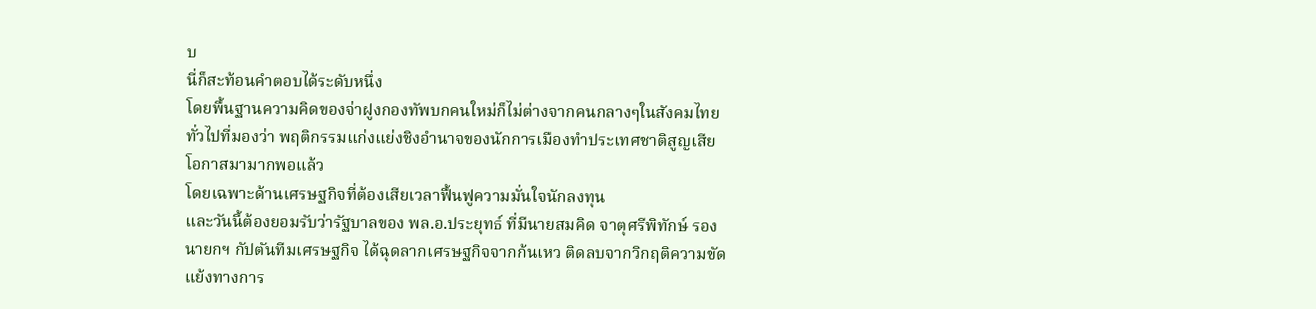บ
นี่ก็สะท้อนคำตอบได้ระดับหนึ่ง
โดยพื้นฐานความคิดของจ่าฝูงกองทัพบกคนใหม่ก็ไม่ต่างจากคนกลางๆในสังคมไทยทั่วไปที่มองว่า พฤติกรรมแก่งแย่งชิงอำนาจของนักการเมืองทำประเทศชาติสูญเสียโอกาสมามากพอแล้ว
โดยเฉพาะด้านเศรษฐกิจที่ต้องเสียเวลาฟื้นฟูความมั่นใจนักลงทุน
และวันนี้ต้องยอมรับว่ารัฐบาลของ พล.อ.ประยุทธ์ ที่มีนายสมคิด จาตุศรีพิทักษ์ รองนายกฯ กัปตันทีมเศรษฐกิจ ได้ฉุดลากเศรษฐกิจจากก้นเหว ติดลบจากวิกฤติความขัดแย้งทางการ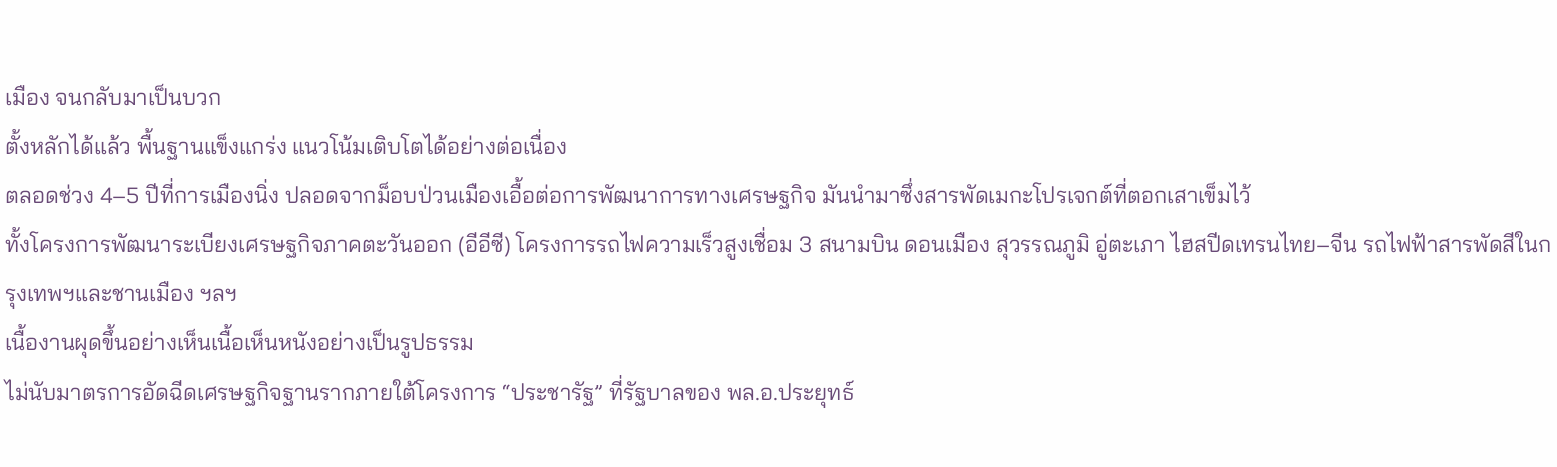เมือง จนกลับมาเป็นบวก
ตั้งหลักได้แล้ว พื้นฐานแข็งแกร่ง แนวโน้มเติบโตได้อย่างต่อเนื่อง
ตลอดช่วง 4–5 ปีที่การเมืองนิ่ง ปลอดจากม็อบป่วนเมืองเอื้อต่อการพัฒนาการทางเศรษฐกิจ มันนำมาซึ่งสารพัดเมกะโปรเจกต์ที่ตอกเสาเข็มไว้
ทั้งโครงการพัฒนาระเบียงเศรษฐกิจภาคตะวันออก (อีอีซี) โครงการรถไฟความเร็วสูงเชื่อม 3 สนามบิน ดอนเมือง สุวรรณภูมิ อู่ตะเภา ไฮสปีดเทรนไทย–จีน รถไฟฟ้าสารพัดสีในกรุงเทพฯและชานเมือง ฯลฯ
เนื้องานผุดขึ้นอย่างเห็นเนื้อเห็นหนังอย่างเป็นรูปธรรม
ไม่นับมาตรการอัดฉีดเศรษฐกิจฐานรากภายใต้โครงการ “ประชารัฐ” ที่รัฐบาลของ พล.อ.ประยุทธ์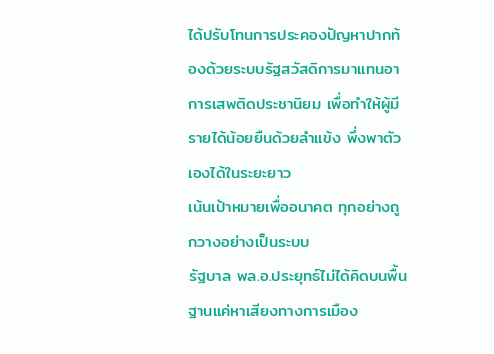ได้ปรับโทนการประคองปัญหาปากท้องด้วยระบบรัฐสวัสดิการมาแทนอาการเสพติดประชานิยม เพื่อทำให้ผู้มีรายได้น้อยยืนด้วยลำแข้ง พึ่งพาตัวเองได้ในระยะยาว
เน้นเป้าหมายเพื่ออนาคต ทุกอย่างถูกวางอย่างเป็นระบบ
รัฐบาล พล.อ.ประยุทธ์ไม่ได้คิดบนพื้นฐานแค่หาเสียงทางการเมือง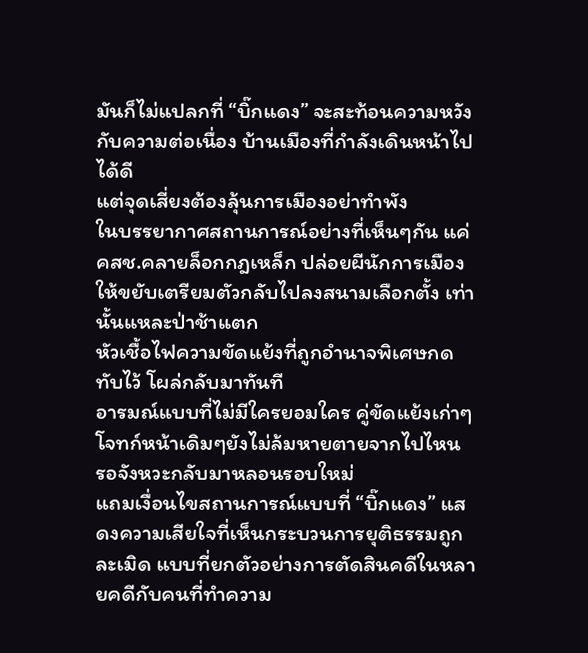มันก็ไม่แปลกที่ “บิ๊กแดง” จะสะท้อนความหวังกับความต่อเนื่อง บ้านเมืองที่กำลังเดินหน้าไปได้ดี
แต่จุดเสี่ยงต้องลุ้นการเมืองอย่าทำพัง
ในบรรยากาศสถานการณ์อย่างที่เห็นๆกัน แค่ คสช.คลายล็อกกฎเหล็ก ปล่อยผีนักการเมืองให้ขยับเตรียมตัวกลับไปลงสนามเลือกตั้ง เท่านั้นแหละป่าช้าแตก
หัวเชื้อไฟความขัดแย้งที่ถูกอำนาจพิเศษกดทับไว้ โผล่กลับมาทันที
อารมณ์แบบที่ไม่มีใครยอมใคร คู่ขัดแย้งเก่าๆ โจทก์หน้าเดิมๆยังไม่ล้มหายตายจากไปไหน
รอจังหวะกลับมาหลอนรอบใหม่
แถมเงื่อนไขสถานการณ์แบบที่ “บิ๊กแดง” แสดงความเสียใจที่เห็นกระบวนการยุติธรรมถูกละเมิด แบบที่ยกตัวอย่างการตัดสินคดีในหลายคดีกับคนที่ทำความ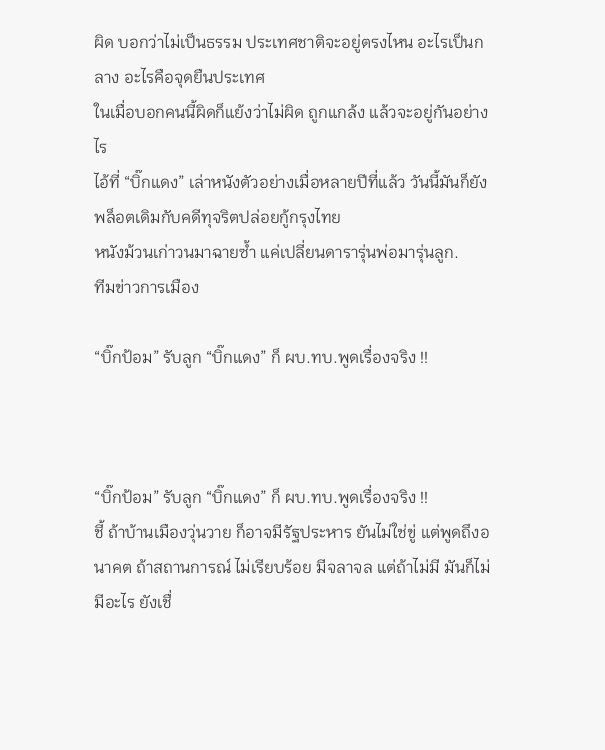ผิด บอกว่าไม่เป็นธรรม ประเทศชาติจะอยู่ตรงไหน อะไรเป็นกลาง อะไรคือจุดยืนประเทศ
ในเมื่อบอกคนนี้ผิดก็แย้งว่าไม่ผิด ถูกแกล้ง แล้วจะอยู่กันอย่างไร
ไอ้ที่ “บิ๊กแดง” เล่าหนังตัวอย่างเมื่อหลายปีที่แล้ว วันนี้มันก็ยังพล็อตเดิมกับคดีทุจริตปล่อยกู้กรุงไทย
หนังม้วนเก่าวนมาฉายซ้ำ แค่เปลี่ยนดารารุ่นพ่อมารุ่นลูก.
ทีมข่าวการเมือง

“บิ๊กป้อม” รับลูก “บิ๊กแดง” ก็ ผบ.ทบ.พูดเรื่องจริง !!



“บิ๊กป้อม” รับลูก “บิ๊กแดง” ก็ ผบ.ทบ.พูดเรื่องจริง !!
ชี้ ถ้าบ้านเมืองวุ่นวาย ก็อาจมีรัฐประหาร ยันไม่ใช่ขู่ แต่พูดถึงอนาคต ถ้าสถานการณ์ ไม่เรียบร้อย มีจลาจล แต่ถ้าไม่มี มันก็ไม่มีอะไร ยังเชื่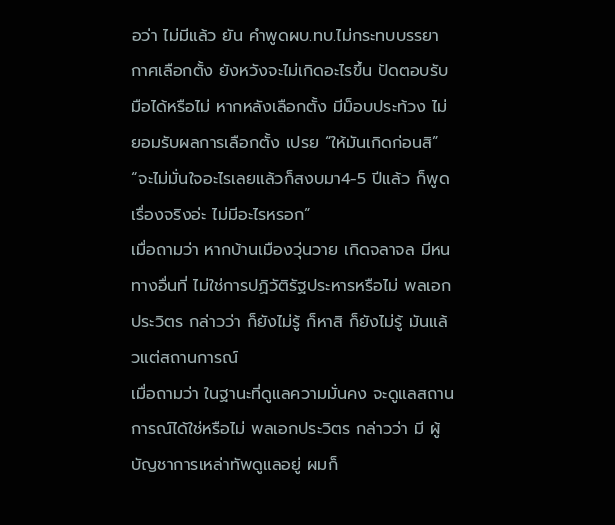อว่า ไม่มีแล้ว ยัน คำพูดผบ.ทบ.ไม่กระทบบรรยากาศเลือกตั้ง ยังหวังจะไม่เกิดอะไรขึ้น ปัดตอบรับมือได้หรือไม่ หากหลังเลือกตั้ง มีม็อบประท้วง ไม่ยอมรับผลการเลือกตั้ง เปรย “ให้มันเกิดก่อนสิ”
“จะไม่มั่นใจอะไรเลยแล้วก็สงบมา4-5 ปีแล้ว ก็พูดเรื่องจริงอ่ะ ไม่มีอะไรหรอก”
เมื่อถามว่า หากบ้านเมืองวุ่นวาย เกิดจลาจล มีหนทางอื่นที่ ไม่ใช่การปฏิวัติรัฐประหารหรือไม่ พลเอกประวิตร กล่าวว่า ก็ยังไม่รู้ ก็หาสิ ก็ยังไม่รู้ มันแล้วแต่สถานการณ์
เมื่อถามว่า ในฐานะที่ดูแลความมั่นคง จะดูแลสถานการณ์ได้ใช่หรือไม่ พลเอกประวิตร กล่าวว่า มี ผู้บัญชาการเหล่าทัพดูแลอยู่ ผมก็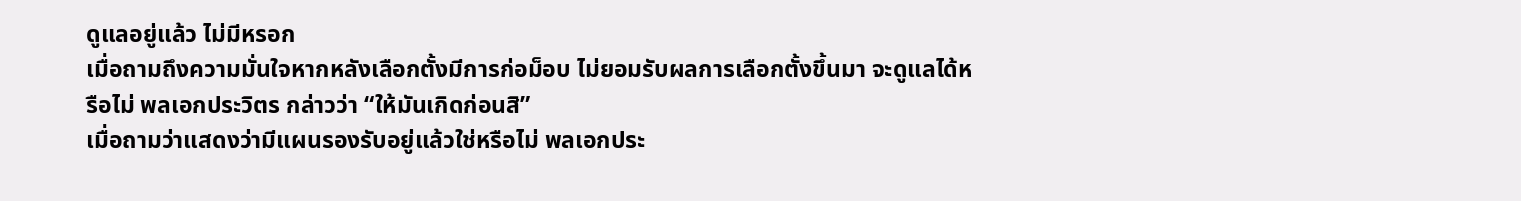ดูแลอยู่แล้ว ไม่มีหรอก
เมื่อถามถึงความมั่นใจหากหลังเลือกตั้งมีการก่อม็อบ ไม่ยอมรับผลการเลือกตั้งขึ้นมา จะดูแลได้หรือไม่ พลเอกประวิตร กล่าวว่า “ให้มันเกิดก่อนสิ”
เมื่อถามว่าแสดงว่ามีแผนรองรับอยู่แล้วใช่หรือไม่ พลเอกประ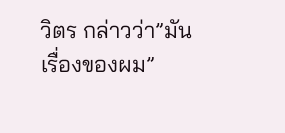วิตร กล่าวว่า”มันเรื่องของผม”